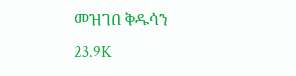መዝገበ ቅዱሳን
23.9K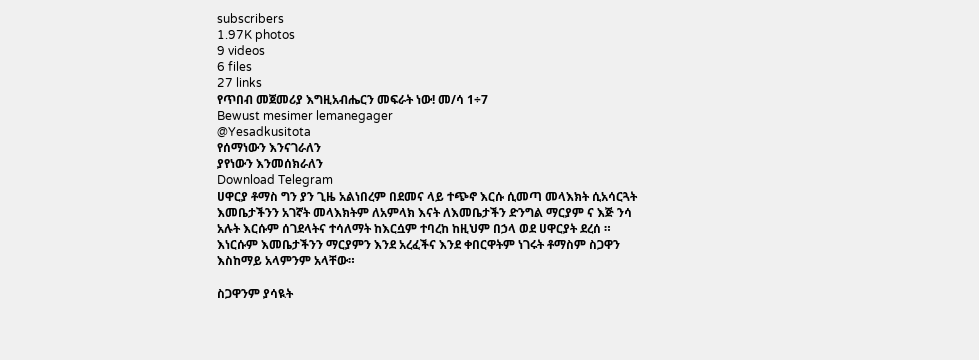subscribers
1.97K photos
9 videos
6 files
27 links
የጥበብ መጀመሪያ እግዚአብሔርን መፍራት ነው! መ/ሳ 1÷7
Bewust mesimer lemanegager
@Yesadkusitota
የሰማነውን እንናገራለን
ያየነውን እንመሰክራለን
Download Telegram
ሀዋርያ ቶማስ ግን ያን ጊዜ አልነበረም በደመና ላይ ተጭኖ እርሱ ሲመጣ መላእክት ሲአሳርጓት እመቤታችንን አገኛት መላእክትም ለአምላክ እናት ለእመቤታችን ድንግል ማርያም ና እጅ ንሳ አሉት እርሱም ሰገደላትና ተሳለማት ከእርሷም ተባረከ ከዚህም በኃላ ወደ ሀዋርያት ደረሰ ። እነርሱም እመቤታችንን ማርያምን እንደ አረፈችና እንደ ቀበርዋትም ነገሩት ቶማስም ስጋዋን እስከማይ አላምንም አላቸው።

ስጋዋንም ያሳዪት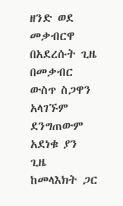ዘንድ ወደ መቃብርዋ በአደረሱት ጊዜ በመቃብር ውስጥ ስጋዋን አላገኙም ደንግጠውም አደነቁ ያን ጊዜ ከመላእክት ጋር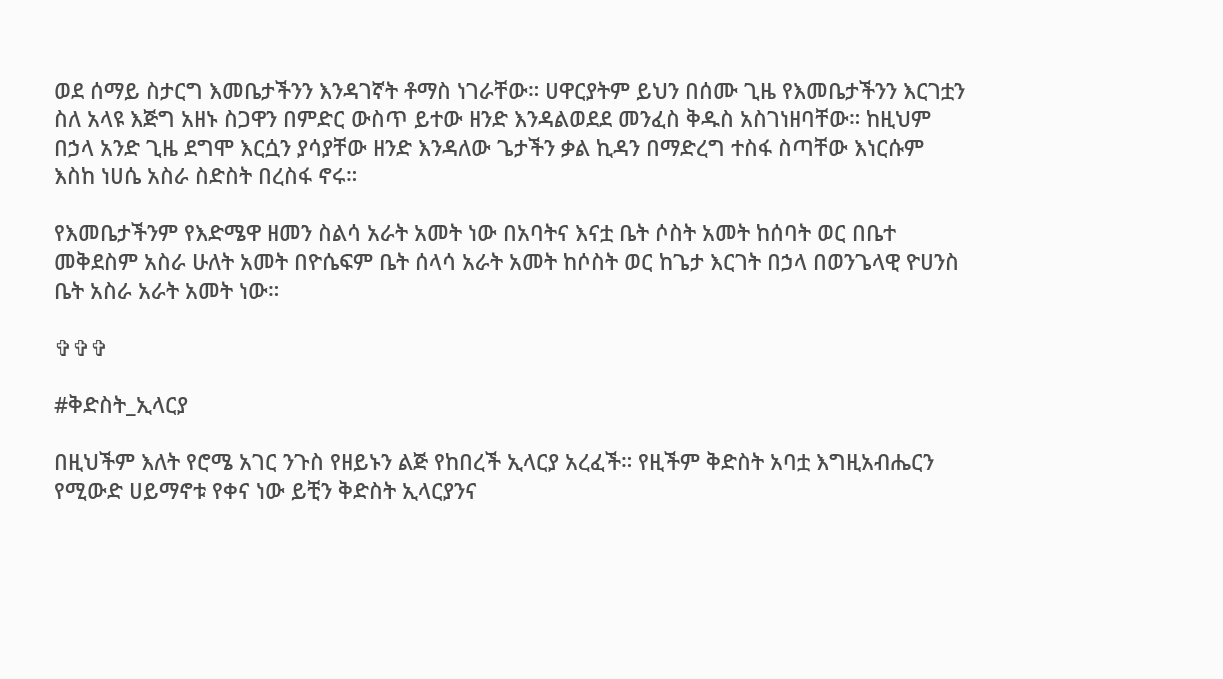ወደ ሰማይ ስታርግ እመቤታችንን እንዳገኛት ቶማስ ነገራቸው። ሀዋርያትም ይህን በሰሙ ጊዜ የእመቤታችንን እርገቷን ስለ አላዩ እጅግ አዘኑ ስጋዋን በምድር ውስጥ ይተው ዘንድ እንዳልወደደ መንፈስ ቅዱስ አስገነዘባቸው። ከዚህም በኃላ አንድ ጊዜ ደግሞ እርሷን ያሳያቸው ዘንድ እንዳለው ጌታችን ቃል ኪዳን በማድረግ ተስፋ ስጣቸው እነርሱም እስከ ነሀሴ አስራ ስድስት በረስፋ ኖሩ።

የእመቤታችንም የእድሜዋ ዘመን ስልሳ አራት አመት ነው በአባትና እናቷ ቤት ሶስት አመት ከሰባት ወር በቤተ መቅደስም አስራ ሁለት አመት በዮሴፍም ቤት ሰላሳ አራት አመት ከሶስት ወር ከጌታ እርገት በኃላ በወንጌላዊ ዮሀንስ ቤት አስራ አራት አመት ነው።

✞✞✞

#ቅድስት_ኢላርያ

በዚህችም እለት የሮሜ አገር ንጉስ የዘይኑን ልጅ የከበረች ኢላርያ አረፈች። የዚችም ቅድስት አባቷ እግዚአብሔርን የሚውድ ሀይማኖቱ የቀና ነው ይቺን ቅድስት ኢላርያንና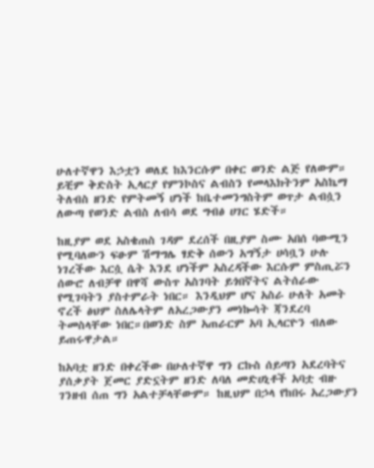ሁለተኛዋን እኃቷን ወለደ ከእንርሱም በቀር ወንድ ልጅ የለውም። ይቺም ቅድስት ኢላርያ የምንኮስና ልብስን የመላእክትንም አስኬማ ትለብስ ዘንድ የምትመኝ ሆነች ከቤተመንግስትም ወጥታ ልብሷን ለውጣ የወንድ ልብስ ለብሳ ወደ ግብፅ ሀገር ሄድች።

ከዚያም ወደ አስቄጠስ ገዳም ደረሰች በዚያም ስሙ አበሰ ባውሚን የሚባለውን ፍፁም ሽማግሌ ፃድቅ ሰውን አግኝታ ሀሳቧን ሁሉ ነገረችው እርሷ ሴት እንደ ሆነችም አስረዳችው እርሱም ምስጢሯን ሰውሮ ለብቻዋ በዋሻ ውስጥ አስገባት ይጎበኛትና ልትሰራው የሚገባትን ያስተምራት ነበር። እንዲህም ሆና አስራ ሁለት አመት ኖረች ፅህም ስለሌላትም ለአረጋውያን መነኰሳት ጃንደረባ ትመስላቸው ነበር።በወንድ ስም አጠራርም አባ ኢላርዮን ብለው ይጠሩዋታል።

ከአባቷ ዘንድ በቀረችው በሁለተኛዋ ግን ርኩስ ሰይጣን አደረባትና ያሰቃያት ጀመር ያድኗትም ዘንድ ለባለ መድሀኒቶች አባቷ ብዙ ገንዘብ ሰጠ ግን አልተቻላቸውም። ከዚህም በኃላ የከበሩ አረጋውያን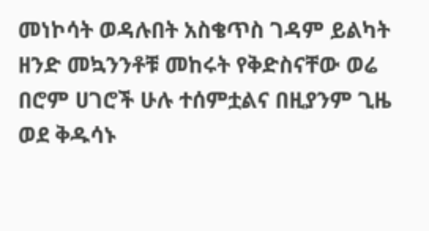መነኮሳት ወዳሉበት አስቄጥስ ገዳም ይልካት ዘንድ መኳንንቶቹ መከሩት የቅድስናቸው ወሬ በሮም ሀገሮች ሁሉ ተሰምቷልና በዚያንም ጊዜ ወደ ቅዱሳኑ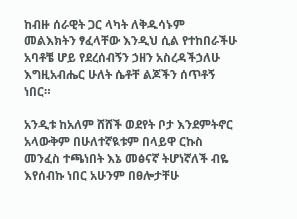ከብዙ ሰራዊት ጋር ላካት ለቅዱሳኑም መልእክትን ፃፈላቸው እንዲህ ሲል የተከበራችሁ አባቶቼ ሆይ የደረሰብኝን ኃዘን አስረዳችኃለሁ እግዚአብሔር ሁለት ሴቶቸ ልጆችን ሰጥቶኝ ነበር።

አንዲቱ ከአለም ሸሸች ወደየት ቦታ እንደምትኖር አላውቅም በሁለተኛዪቱም በላይዋ ርኩስ መንፈስ ተጫነበት እኔ መፅናኛ ትሆነኛለች ብዬ እየሰብኩ ነበር አሁንም በፀሎታቸሁ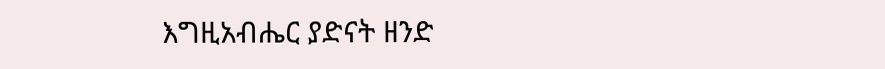እግዚአብሔር ያድናት ዘንድ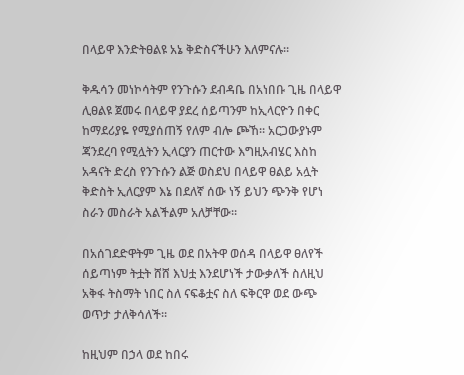በላይዋ እንድትፀልዩ አኔ ቅድስናችሁን እለምናሉ።

ቅዱሳን መነኮሳትም የንጉሱን ደብዳቤ በአነበቡ ጊዜ በላይዋ ሊፀልዩ ጀመሩ በላይዋ ያደረ ሰይጣንም ከኢላርዮን በቀር ከማደሪያዬ የሚያሰጠኝ የለም ብሎ ጮኸ። አርጋውያኑም ጃንደረባ የሚሏትን ኢላርያን ጠርተው እግዚአብሄር እስከ አዳናት ድረስ የንጉሱን ልጅ ወስደህ በላይዋ ፀልይ አሏት ቅድስት ኢለርያም እኔ በደለኛ ሰው ነኝ ይህን ጭንቅ የሆነ ስራን መስራት አልችልም አለቻቸው።

በአሰገደድዋትም ጊዜ ወደ በአትዋ ወሰዳ በላይዋ ፀለየች ሰይጣነም ትቷት ሸሸ እህቷ እንደሆነች ታውቃለች ስለዚህ አቅፋ ትስማት ነበር ስለ ናፍቆቷና ስለ ፍቅርዋ ወደ ውጭ ወጥታ ታለቅሳለች።

ከዚህም በኃላ ወደ ከበሩ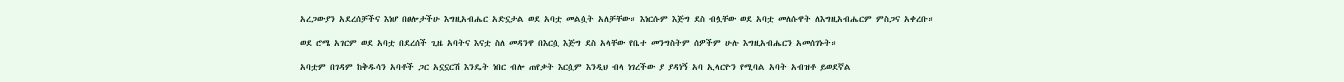አረጋውያን አደረሰቻችና እነሆ በፀሎታችሁ እግዚአብሔር አድኗታል ወደ አባቷ መልሷት አለቻቸው። እነርሱም እጅግ ደስ ብሏቸው ወደ አባቷ መለሱዋት ለእግዚአብሔርም ምስጋና አቀረቡ።

ወደ ሮሜ አገርም ወደ አባቷ በደረሰች ጊዜ አባትና እናቷ ስለ መዳንዋ በእርሷ እጅግ ደስ አላቸው የቤተ መንግስትም ሰዎችም ሁሉ እግዚአብሔርን አመሰገኑት።

አባቷም በገዳም ከቅዱሳን አባቶች ጋር አኗኗርሽ እንዴት ነበር ብሎ ጠየቃት እርሷም እንዲህ ብላ ነገረችው ያ ያዳነኝ አባ ኢላርዮን የሚባል አባት አብዝቶ ይወደኛል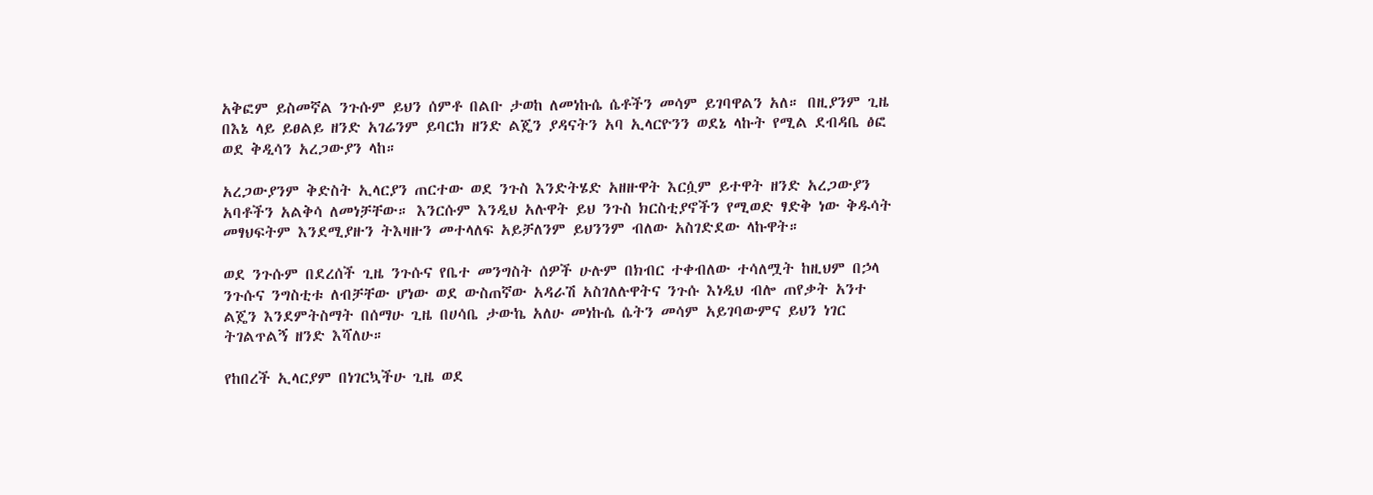አቅፎም ይስመኛል ንጉሱም ይህን ሰምቶ በልቡ ታወከ ለመነኩሴ ሴቶችን መሳም ይገባዋልን አለ። በዚያንም ጊዜ በእኔ ላይ ይፀልይ ዘንድ አገሬንም ይባርክ ዘንድ ልጄን ያዳናትን አባ ኢላርዮንን ወደኔ ላኩት የሚል ደብዳቤ ፅፎ ወደ ቅዲሳን አረጋውያን ላከ።

አረጋውያንም ቅድስት ኢላርያን ጠርተው ወደ ንጉስ እንድትሄድ አዘዙዋት እርሷም ይተዋት ዘንድ አረጋውያን አባቶችን አልቅሳ ለመነቻቸው። እንርሱም እንዲህ አሉዋት ይህ ንጉስ ክርስቲያኖችን የሚወድ ፃድቅ ነው ቅዱሳት መፃህፍትም እንደሚያዙን ትእዛዙን መተላለፍ አይቻለንም ይህንንም ብለው አስገድደው ላኩዋት።

ወደ ንጉሱም በደረሰች ጊዜ ንጉሱና የቤተ መንግስት ሰዎች ሁሉም በክብር ተቀብለው ተሳለሟት ከዚህም በኃላ ንጉሱና ንግስቲቱ ለብቻቸው ሆነው ወደ ውስጠኛው አዳራሽ አስገለሉዋትና ንጉሱ እነዲህ ብሎ ጠየቃት አንተ ልጄን እንደምትስማት በሰማሁ ጊዜ በሀሳቤ ታውኬ አለሁ መነኩሴ ሴትን መሳም አይገባውምና ይህን ነገር ትገልጥልኝ ዘንድ እሻለሁ።

የከበረች ኢላርያም በነገርኳችሁ ጊዜ ወደ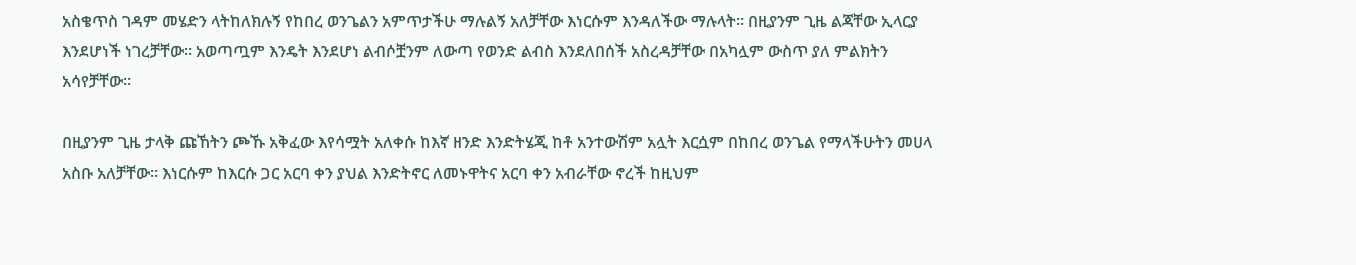አስቄጥስ ገዳም መሄድን ላትከለክሉኝ የከበረ ወንጌልን አምጥታችሁ ማሉልኝ አለቻቸው እነርሱም እንዳለችው ማሉላት። በዚያንም ጊዜ ልጃቸው ኢላርያ እንደሆነች ነገረቻቸው። አወጣጧም እንዴት እንደሆነ ልብሶቿንም ለውጣ የወንድ ልብስ እንደለበሰች አስረዳቻቸው በአካሏም ውስጥ ያለ ምልክትን አሳየቻቸው።

በዚያንም ጊዜ ታላቅ ጩኸትን ጮኹ አቅፈው እየሳሟት አለቀሱ ከእኛ ዘንድ እንድትሄጂ ከቶ አንተውሽም አሏት እርሷም በከበረ ወንጌል የማላችሁትን መሀላ አስቡ አለቻቸው። እነርሱም ከእርሱ ጋር አርባ ቀን ያህል እንድትኖር ለመኑዋትና አርባ ቀን አብራቸው ኖረች ከዚህም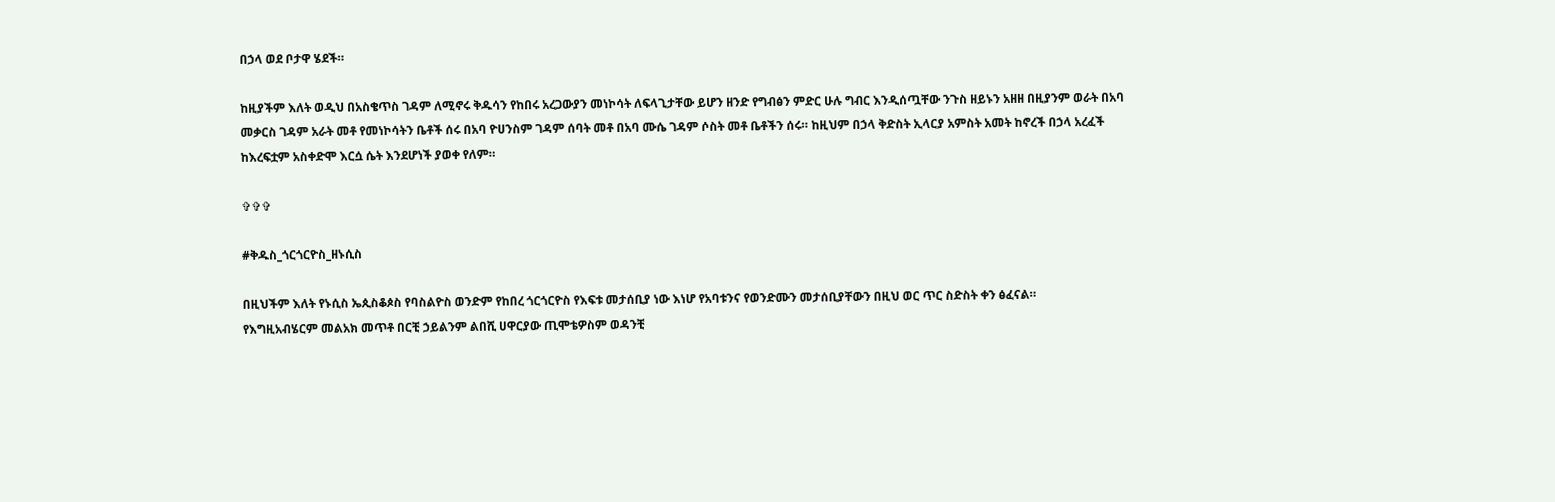በኃላ ወደ ቦታዋ ሄደች።

ከዚያችም እለት ወዲህ በአስቄጥስ ገዳም ለሚኖሩ ቅዱሳን የከበሩ አረጋውያን መነኮሳት ለፍላጊታቸው ይሆን ዘንድ የግብፅን ምድር ሁሉ ግብር እንዲሰጧቸው ንጉስ ዘይኑን አዘዘ በዚያንም ወራት በአባ መቃርስ ገዳም አራት መቶ የመነኮሳትን ቤቶች ሰሩ በአባ ዮሀንስም ገዳም ሰባት መቶ በአባ ሙሴ ገዳም ሶስት መቶ ቤቶችን ሰሩ። ከዚህም በኃላ ቅድስት ኢላርያ አምስት አመት ከኖረች በኃላ አረፈች ከእረፍቷም አስቀድሞ እርሷ ሴት እንደሆነች ያወቀ የለም።

✞✞✞

#ቅዱስ_ጎርጎርዮስ_ዘኑሲስ

በዚህችም እለት የኑሲስ ኤጲስቆጶስ የባስልዮስ ወንድም የከበረ ጎርጎርዮስ የእፍቱ መታሰቢያ ነው እነሆ የአባቱንና የወንድሙን መታሰቢያቸውን በዚህ ወር ጥር ስድስት ቀን ፅፈናል።
የእግዚአብሄርም መልአክ መጥቶ በርቺ ኃይልንም ልበሺ ሀዋርያው ጢሞቴዎስም ወዳንቺ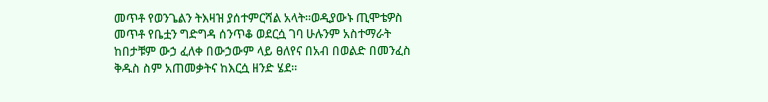መጥቶ የወንጌልን ትእዛዝ ያሰተምርሻል አላት።ወዲያውኑ ጢሞቴዎስ መጥቶ የቤቷን ግድግዳ ሰንጥቆ ወደርሷ ገባ ሁሉንም አስተማራት ከበታቹም ውኃ ፈለቀ በውኃውም ላይ ፀለየና በአብ በወልድ በመንፈስ ቅዱስ ስም አጠመቃትና ከእርሷ ዘንድ ሄደ።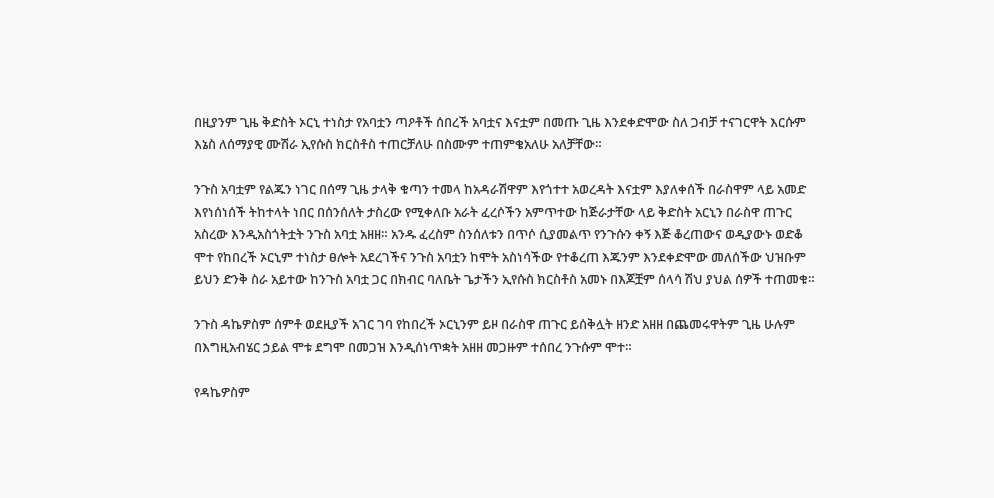በዚያንም ጊዜ ቅድስት ኦርኒ ተነስታ የአባቷን ጣዖቶች ሰበረች አባቷና እናቷም በመጡ ጊዜ እንደቀድሞው ስለ ጋብቻ ተናገርዋት እርሱም እኔስ ለሰማያዊ ሙሽራ ኢየሱስ ክርስቶስ ተጠርቻለሁ በስሙም ተጠምቄአለሁ አለቻቸው።

ንጉስ አባቷም የልጁን ነገር በሰማ ጊዜ ታላቅ ቁጣን ተመላ ከአዳራሽዋም እየጎተተ አወረዳት እናቷም እያለቀሰች በራስዋም ላይ አመድ እየነሰነሰች ትከተላት ነበር በሰንሰለት ታስረው የሚቀለቡ አራት ፈረሶችን አምጥተው ከጅራታቸው ላይ ቅድስት አርኒን በራስዋ ጠጉር አስረው እንዲአስጎትቷት ንጉስ አባቷ አዘዘ። አንዱ ፈረስም ስንሰለቱን በጥሶ ሲያመልጥ የንጉሱን ቀኝ እጅ ቆረጠውና ወዲያውኑ ወድቆ ሞተ የከበረች ኦርኒም ተነስታ ፀሎት አደረገችና ንጉስ አባቷን ከሞት አስነሳችው የተቆረጠ እጁንም እንደቀድሞው መለሰችው ህዝቡም ይህን ድንቅ ስራ አይተው ከንጉስ አባቷ ጋር በክብር ባለቤት ጌታችን ኢየሱስ ክርስቶስ አመኑ በእጆቿም ሰላሳ ሽህ ያህል ሰዎች ተጠመቁ።

ንጉስ ዳኬዎስም ሰምቶ ወደዚያች አገር ገባ የከበረች ኦርኒንም ይዞ በራስዋ ጠጉር ይሰቅሏት ዘንድ አዘዘ በጨመሩዋትም ጊዜ ሁሉም በእግዚአብሄር ኃይል ሞቱ ደግሞ በመጋዝ እንዲሰነጥቋት አዘዘ መጋዙም ተሰበረ ንጉሱም ሞተ።

የዳኬዎስም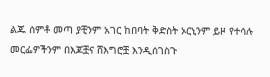ልጁ ሰምቶ መጣ ያቺንም አገር ከበባት ቅድስት ኦርኒንም ይዞ የተሳሉ መርፌዎችንም በእጆቿና ሸእግሮቿ እንዲሰገስጉ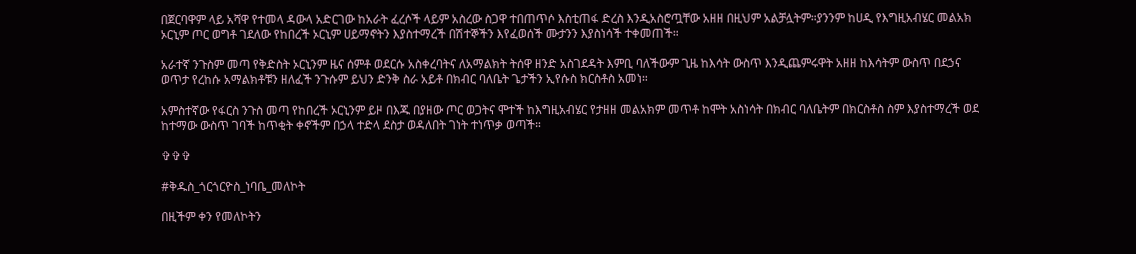በጀርባዋም ላይ አሻዋ የተመላ ዳውላ አድርገው ከአራት ፈረሶች ላይም አስረው ስጋዋ ተበጠጥሶ እስቲጠፋ ድረስ እንዲአስሮጧቸው አዘዘ በዚህም አልቻሏትም።ያንንም ከሀዲ የእግዚአብሄር መልአክ ኦርኒም ጦር ወግቶ ገደለው የከበረች ኦርኒም ሀይማኖትን እያስተማረች በሽተኞችን እየፈወሰች ሙታንን እያስነሳች ተቀመጠች።

አራተኛ ንጉስም መጣ የቅድስት ኦርኒንም ዜና ሰምቶ ወደርሱ አስቀረባትና ለአማልክት ትሰዋ ዘንድ አስገደዳት እምቢ ባለችውም ጊዜ ከእሳት ውስጥ እንዲጨምሩዋት አዘዘ ከእሳትም ውስጥ በደኃና ወጥታ የረከሱ አማልክቶቹን ዘለፈች ንጉሱም ይህን ድንቅ ስራ አይቶ በክብር ባለቤት ጌታችን ኢየሱስ ክርስቶስ አመነ።

አምስተኛው የፋርስ ንጉስ መጣ የከበረች ኦርኒንም ይዞ በእጁ በያዘው ጦር ወጋትና ሞተች ከእግዚአብሄር የታዘዘ መልአክም መጥቶ ከሞት አስነሳት በክብር ባለቤትም በክርስቶስ ስም እያስተማረች ወደ ከተማው ውስጥ ገባች ከጥቂት ቀኖችም በኃላ ተድላ ደስታ ወዳለበት ገነት ተነጥቃ ወጣች።

✞✞✞

#ቅዱስ_ጎርጎርዮስ_ነባቤ_መለኮት

በዚችም ቀን የመለኮትን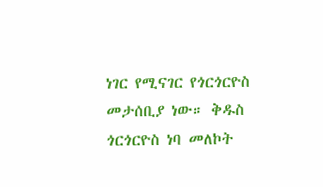ነገር የሚናገር የጎርጎርዮስ መታሰቢያ ነው። ቅዱስ ጎርጎርዮስ ነባ መለኮት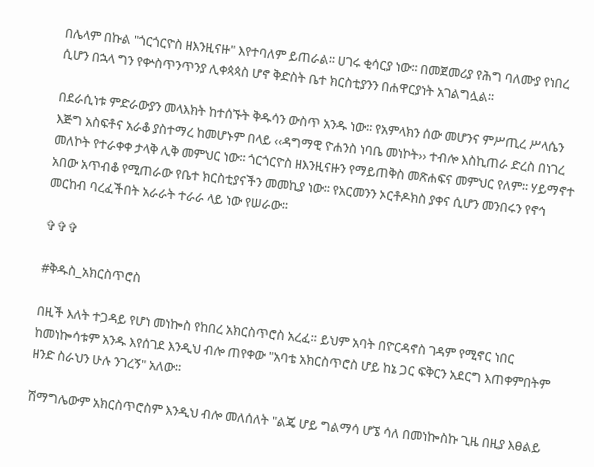በሌላም በኩል "ጎርጎርዮስ ዘእንዚናዙ" እየተባለም ይጠራል፡፡ ሀገሩ ቂሳርያ ነው፡፡ በመጀመሪያ የሕግ ባለሙያ የነበረ ሲሆን በኋላ ግን የቍስጥንጥንያ ሊቀጳጳስ ሆኖ ቅድስት ቤተ ክርስቲያንን በሐዋርያነት አገልግሏል፡፡

በደራሲነቱ ምድራውያን መላእክት ከተሰኙት ቅዱሳን ውስጥ አንዱ ነው፡፡ የአምላክን ሰው መሆንና ምሥጢረ ሥላሴን እጅግ አስፍቶና አራቆ ያስተማረ ከመሆኑም በላይ ‹‹ዳግማዊ ዮሐንስ ነባቤ መነኮት›› ተብሎ እስኪጠራ ድረስ በነገረ መለኮት የተራቀቀ ታላቅ ሊቅ መምህር ነው፡፡ ጎርጎርዮስ ዘእንዚናዙን የማይጠቅስ መጽሐፍና መምህር የለም፡፡ ሃይማኖተ አበው አጥብቆ የሚጠራው የቤተ ክርስቲያናችን መመኪያ ነው፡፡ የአርመንን ኦርቶዶክስ ያቀና ሲሆን መንበሩን የኖኅ መርከብ ባረፈችበት አራራት ተራራ ላይ ነው የሠራው፡፡

✞✞✞

#ቅዱስ_አክርስጥሮስ

በዚች እለት ተጋዳይ የሆነ መነኰስ የከበረ አክርስጥሮስ አረፈ። ይህም አባት በዮርዳኖስ ገዳም የሚኖር ነበር ከመነኰሳቱም አንዱ እየሰገደ እንዲህ ብሎ ጠየቀው "አባቴ አክርስጥሮስ ሆይ ከኔ ጋር ፍቅርን አደርግ እጠቀምበትም ዘንድ ስራህን ሁሉ ንገረኝ" አለው።

ሽማግሌውም አክርስጥሮስም እንዲህ ብሎ መለሰለት "ልጄ ሆይ ግልማሳ ሆኜ ሳለ በመነኰስኩ ጊዜ በዚያ እፀልይ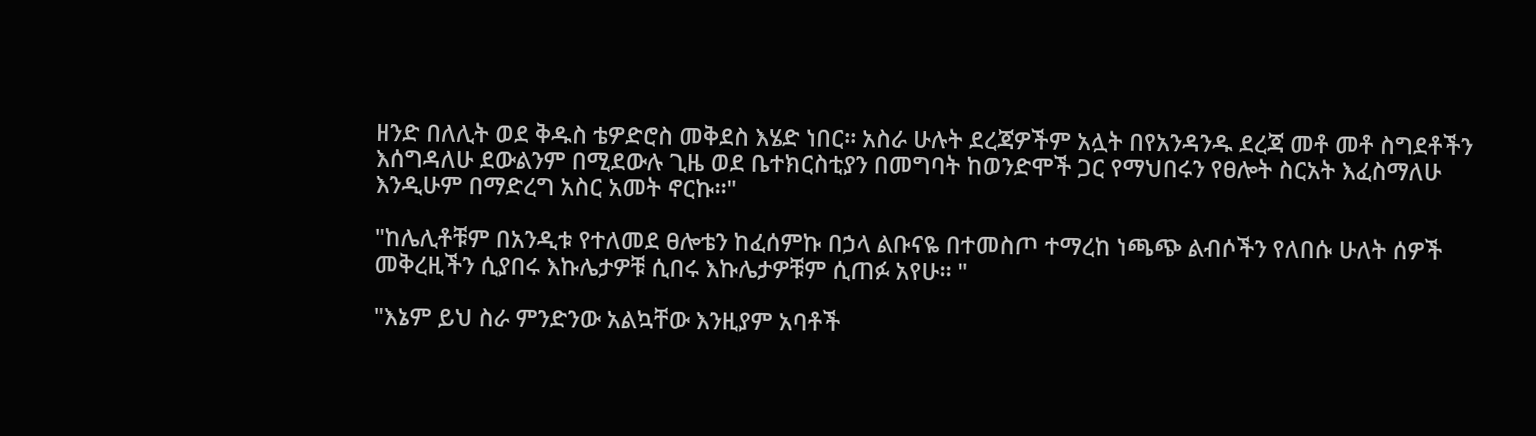ዘንድ በለሊት ወደ ቅዱስ ቴዎድሮስ መቅደስ እሄድ ነበር። አስራ ሁሉት ደረጃዎችም አሏት በየአንዳንዱ ደረጃ መቶ መቶ ስግደቶችን እሰግዳለሁ ደውልንም በሚደውሉ ጊዜ ወደ ቤተክርስቲያን በመግባት ከወንድሞች ጋር የማህበሩን የፀሎት ስርአት እፈስማለሁ እንዲሁም በማድረግ አስር አመት ኖርኩ።"

"ከሌሊቶቹም በአንዲቱ የተለመደ ፀሎቴን ከፈሰምኩ በኃላ ልቡናዬ በተመስጦ ተማረከ ነጫጭ ልብሶችን የለበሱ ሁለት ሰዎች መቅረዚችን ሲያበሩ እኩሌታዎቹ ሲበሩ እኩሌታዎቹም ሲጠፉ አየሁ። "

"እኔም ይህ ስራ ምንድንው አልኳቸው እንዚያም አባቶች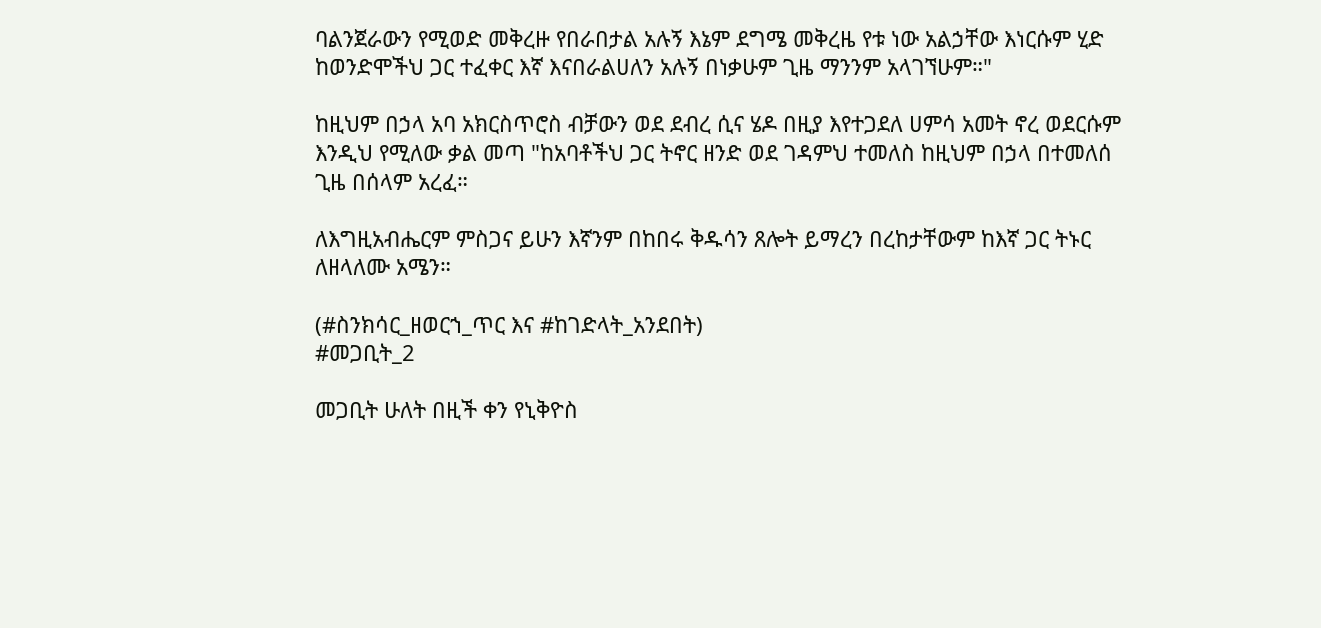ባልንጀራውን የሚወድ መቅረዙ የበራበታል አሉኝ እኔም ደግሜ መቅረዜ የቱ ነው አልኃቸው እነርሱም ሂድ ከወንድሞችህ ጋር ተፈቀር እኛ እናበራልሀለን አሉኝ በነቃሁም ጊዜ ማንንም አላገኘሁም።"

ከዚህም በኃላ አባ አክርስጥሮስ ብቻውን ወደ ደብረ ሲና ሄዶ በዚያ እየተጋደለ ሀምሳ አመት ኖረ ወደርሱም እንዲህ የሚለው ቃል መጣ "ከአባቶችህ ጋር ትኖር ዘንድ ወደ ገዳምህ ተመለስ ከዚህም በኃላ በተመለሰ ጊዜ በሰላም አረፈ።

ለእግዚአብሔርም ምስጋና ይሁን እኛንም በከበሩ ቅዱሳን ጸሎት ይማረን በረከታቸውም ከእኛ ጋር ትኑር ለዘላለሙ አሜን።

(#ስንክሳር_ዘወርኀ_ጥር እና #ከገድላት_አንደበት)
#መጋቢት_2

መጋቢት ሁለት በዚች ቀን የኒቅዮስ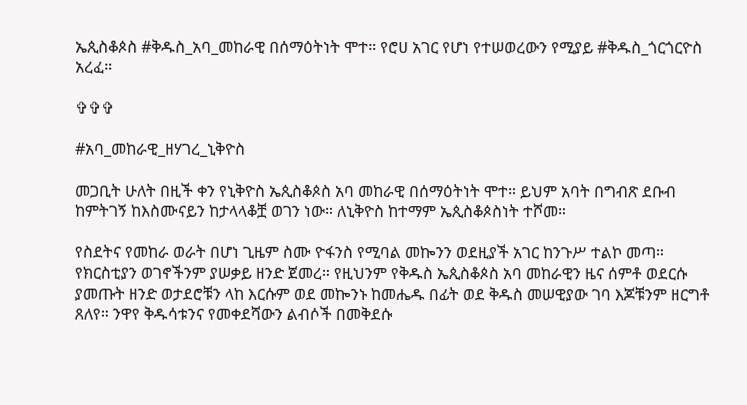ኤጲስቆጶስ #ቅዱስ_አባ_መከራዊ በሰማዕትነት ሞተ። የሮሀ አገር የሆነ የተሠወረውን የሚያይ #ቅዱስ_ጎርጎርዮስ አረፈ።

✞✞✞

#አባ_መከራዊ_ዘሃገረ_ኒቅዮስ

መጋቢት ሁለት በዚች ቀን የኒቅዮስ ኤጲስቆጶስ አባ መከራዊ በሰማዕትነት ሞተ። ይህም አባት በግብጽ ደቡብ ከምትገኝ ከእስሙናይን ከታላላቆቿ ወገን ነው። ለኒቅዮስ ከተማም ኤጲስቆጶስነት ተሾመ።

የስደትና የመከራ ወራት በሆነ ጊዜም ስሙ ዮፋንስ የሚባል መኰንን ወደዚያች አገር ከንጉሥ ተልኮ መጣ። የክርስቲያን ወገኖችንም ያሠቃይ ዘንድ ጀመረ። የዚህንም የቅዱስ ኤጲስቆጶስ አባ መከራዊን ዜና ሰምቶ ወደርሱ ያመጡት ዘንድ ወታደሮቹን ላከ እርሱም ወደ መኰንኑ ከመሔዱ በፊት ወደ ቅዱስ መሠዊያው ገባ እጆቹንም ዘርግቶ ጸለየ። ንዋየ ቅዱሳቱንና የመቀደሻውን ልብሶች በመቅደሱ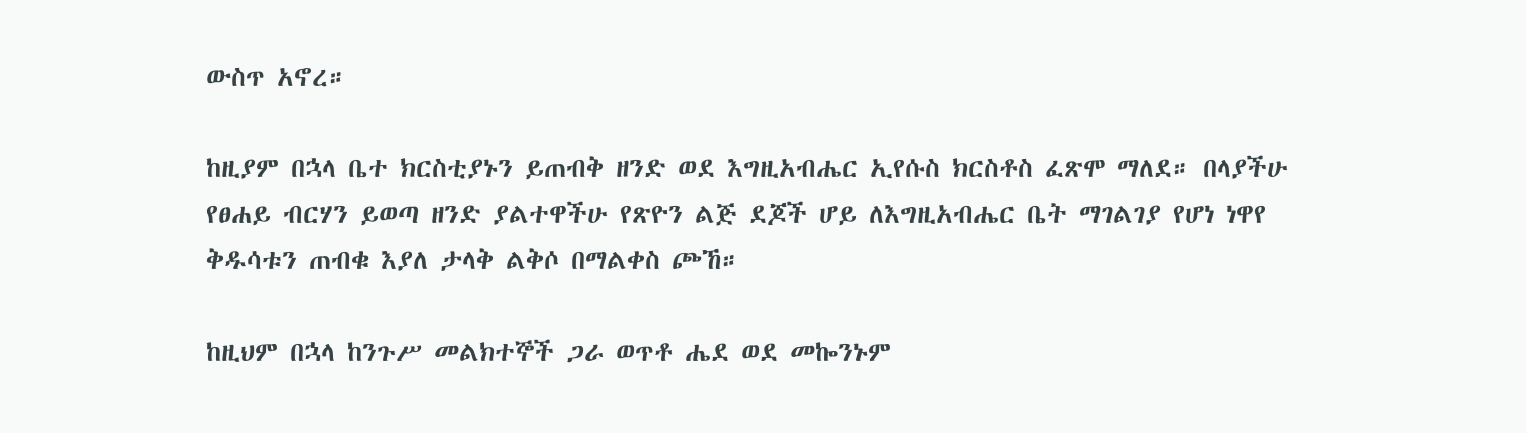ውስጥ አኖረ።

ከዚያም በኋላ ቤተ ክርስቲያኑን ይጠብቅ ዘንድ ወደ እግዚአብሔር ኢየሱስ ክርስቶስ ፈጽሞ ማለደ። በላያችሁ የፀሐይ ብርሃን ይወጣ ዘንድ ያልተዋችሁ የጽዮን ልጅ ደጆች ሆይ ለእግዚአብሔር ቤት ማገልገያ የሆነ ነዋየ ቅዱሳቱን ጠብቁ እያለ ታላቅ ልቅሶ በማልቀስ ጮኸ።

ከዚህም በኋላ ከንጉሥ መልክተኞች ጋራ ወጥቶ ሔደ ወደ መኰንኑም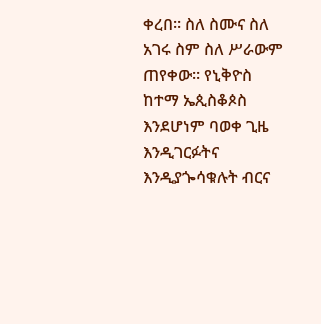ቀረበ። ስለ ስሙና ስለ አገሩ ስም ስለ ሥራውም ጠየቀው። የኒቅዮስ ከተማ ኤጲስቆጶስ እንደሆነም ባወቀ ጊዜ እንዲገርፉትና እንዲያጐሳቁሉት ብርና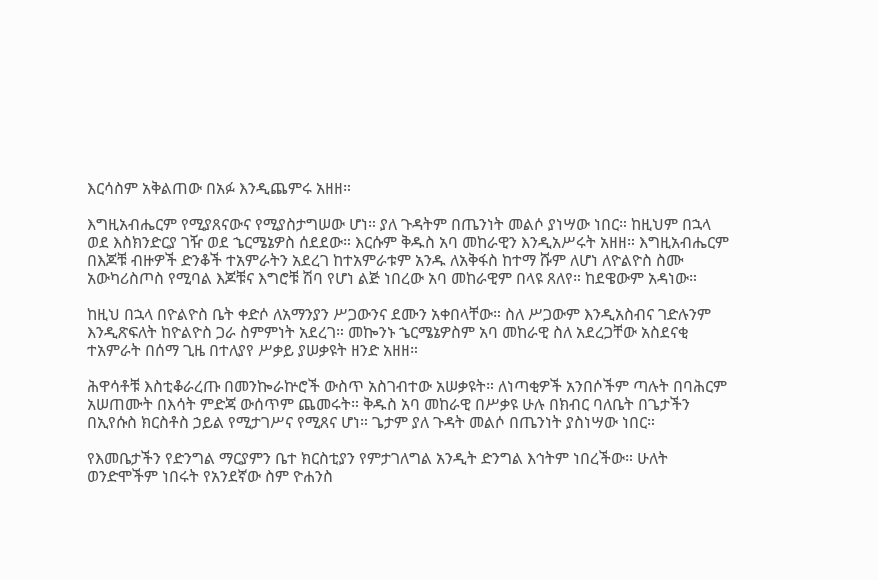እርሳስም አቅልጠው በአፉ እንዲጨምሩ አዘዘ።

እግዚአብሔርም የሚያጸናውና የሚያስታግሠው ሆነ። ያለ ጉዳትም በጤንነት መልሶ ያነሣው ነበር። ከዚህም በኋላ ወደ እስክንድርያ ገዥ ወደ ኄርሜኔዎስ ሰደደው። እርሱም ቅዱስ አባ መከራዊን እንዲአሥሩት አዘዘ። እግዚአብሔርም በእጆቹ ብዙዎች ድንቆች ተአምራትን አደረገ ከተአምራቱም አንዱ ለአቅፋስ ከተማ ሹም ለሆነ ለዮልዮስ ስሙ አውካሪስጦስ የሚባል እጆቹና እግሮቹ ሽባ የሆነ ልጅ ነበረው አባ መከራዊም በላዩ ጸለየ። ከደዌውም አዳነው።

ከዚህ በኋላ በዮልዮስ ቤት ቀድሶ ለአማንያን ሥጋውንና ደሙን አቀበላቸው። ስለ ሥጋውም እንዲአስብና ገድሉንም እንዲጽፍለት ከዮልዮስ ጋራ ስምምነት አደረገ። መኰንኑ ኄርሜኔዎስም አባ መከራዊ ስለ አደረጋቸው አስደናቂ ተአምራት በሰማ ጊዜ በተለያየ ሥቃይ ያሠቃዩት ዘንድ አዘዘ።

ሕዋሳቶቹ እስቲቆራረጡ በመንኰራኵሮች ውስጥ አስገብተው አሠቃዩት። ለነጣቂዎች አንበሶችም ጣሉት በባሕርም አሠጠሙት በእሳት ምድጃ ውሰጥም ጨመሩት። ቅዱስ አባ መከራዊ በሥቃዩ ሁሉ በክብር ባለቤት በጌታችን በኢየሱስ ክርስቶስ ኃይል የሚታገሥና የሚጸና ሆነ። ጌታም ያለ ጉዳት መልሶ በጤንነት ያስነሣው ነበር።

የእመቤታችን የድንግል ማርያምን ቤተ ክርስቲያን የምታገለግል አንዲት ድንግል እኅትም ነበረችው። ሁለት ወንድሞችም ነበሩት የአንደኛው ስም ዮሐንስ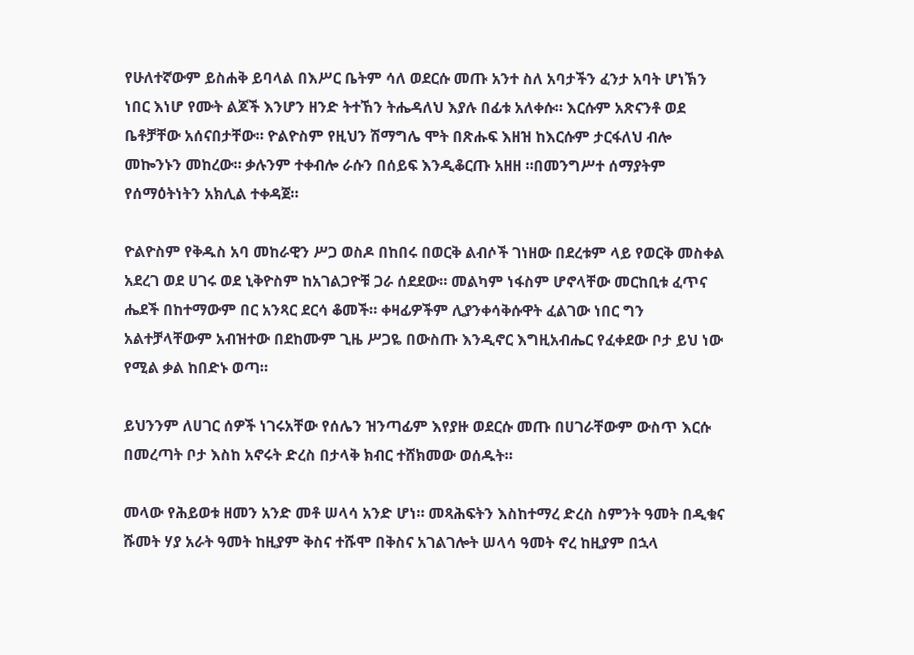የሁለተኛውም ይስሐቅ ይባላል በእሥር ቤትም ሳለ ወደርሱ መጡ አንተ ስለ አባታችን ፈንታ አባት ሆነኽን ነበር እነሆ የሙት ልጆች እንሆን ዘንድ ትተኸን ትሔዳለህ እያሉ በፊቱ አለቀሱ። እርሱም አጽናንቶ ወደ ቤቶቻቸው አሰናበታቸው። ዮልዮስም የዚህን ሽማግሌ ሞት በጽሑፍ እዘዝ ከእርሱም ታርፋለህ ብሎ መኰንኑን መከረው። ቃሉንም ተቀብሎ ራሱን በሰይፍ እንዲቆርጡ አዘዘ ።በመንግሥተ ሰማያትም የሰማዕትነትን አክሊል ተቀዳጀ።

ዮልዮስም የቅዱስ አባ መከራዊን ሥጋ ወስዶ በከበሩ በወርቅ ልብሶች ገነዘው በደረቱም ላይ የወርቅ መስቀል አደረገ ወደ ሀገሩ ወደ ኒቅዮስም ከአገልጋዮቹ ጋራ ሰደደው። መልካም ነፋስም ሆኖላቸው መርከቢቱ ፈጥና ሔደች በከተማውም በር አንጻር ደርሳ ቆመች። ቀዛፊዎችም ሊያንቀሳቅሱዋት ፈልገው ነበር ግን አልተቻላቸውም አብዝተው በደከሙም ጊዜ ሥጋዬ በውስጡ እንዲኖር እግዚአብሔር የፈቀደው ቦታ ይህ ነው የሚል ቃል ከበድኑ ወጣ።

ይህንንም ለሀገር ሰዎች ነገሩአቸው የሰሌን ዝንጣፊም እየያዙ ወደርሱ መጡ በሀገራቸውም ውስጥ እርሱ በመረጣት ቦታ እስከ አኖሩት ድረስ በታላቅ ክብር ተሸክመው ወሰዱት።

መላው የሕይወቱ ዘመን አንድ መቶ ሠላሳ አንድ ሆነ። መጻሕፍትን እስከተማረ ድረስ ስምንት ዓመት በዲቁና ሹመት ሃያ አራት ዓመት ከዚያም ቅስና ተሹሞ በቅስና አገልገሎት ሠላሳ ዓመት ኖረ ከዚያም በኋላ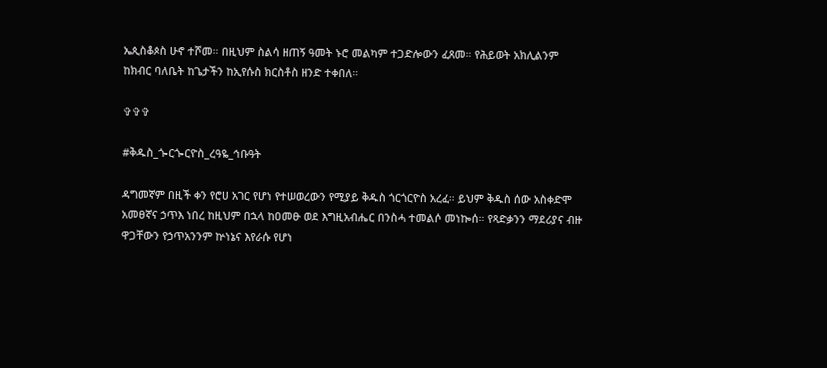ኤጲስቆጶስ ሁኖ ተሾመ። በዚህም ስልሳ ዘጠኝ ዓመት ኑሮ መልካም ተጋድሎውን ፈጸመ። የሕይወት አክሊልንም ከክብር ባለቤት ከጌታችን ከኢየሱስ ክርስቶስ ዘንድ ተቀበለ።

✞✞✞

#ቅዱስ_ጐርጐርዮስ_ረዓዬ_ኅቡዓት

ዳግመኛም በዚች ቀን የሮሀ አገር የሆነ የተሠወረውን የሚያይ ቅዱስ ጎርጎርዮስ አረፈ። ይህም ቅዱስ ሰው አስቀድሞ አመፀኛና ኃጥእ ነበረ ከዚህም በኋላ ከዐመፁ ወደ እግዚአብሔር በንስሓ ተመልሶ መነኰሰ። የጻድቃንን ማደሪያና ብዙ ዋጋቸውን የኃጥአንንም ኵነኔና እየራሱ የሆነ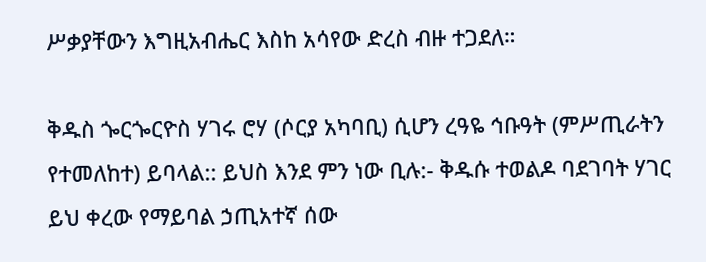ሥቃያቸውን እግዚአብሔር እስከ አሳየው ድረስ ብዙ ተጋደለ።

ቅዱስ ጐርጐርዮስ ሃገሩ ሮሃ (ሶርያ አካባቢ) ሲሆን ረዓዬ ኅቡዓት (ምሥጢራትን የተመለከተ) ይባላል:: ይህስ እንደ ምን ነው ቢሉ:- ቅዱሱ ተወልዶ ባደገባት ሃገር ይህ ቀረው የማይባል ኃጢአተኛ ሰው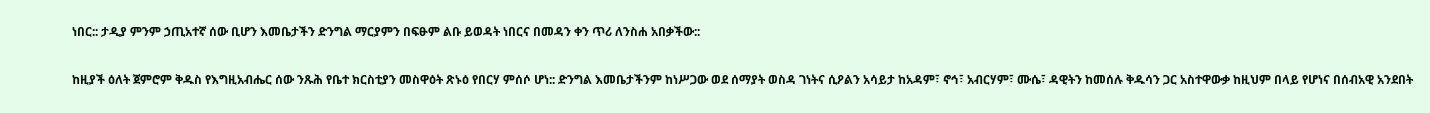ነበር:: ታዲያ ምንም ኃጢአተኛ ሰው ቢሆን እመቤታችን ድንግል ማርያምን በፍፁም ልቡ ይወዳት ነበርና በመዳን ቀን ጥሪ ለንስሐ አበቃችው::

ከዚያች ዕለት ጀምሮም ቅዱስ የእግዚአብሔር ሰው ንጹሕ የቤተ ክርስቲያን መስዋዕት ጽኑዕ የበርሃ ምሰሶ ሆነ:: ድንግል እመቤታችንም ከነሥጋው ወደ ሰማያት ወስዳ ገነትና ሲዖልን አሳይታ ከአዳም፣ ኖኅ፣ አብርሃም፣ ሙሴ፣ ዳዊትን ከመሰሉ ቅዱሳን ጋር አስተዋውቃ ከዚህም በላይ የሆነና በሰብአዊ አንደበት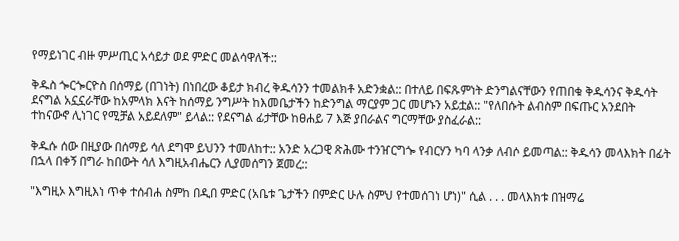የማይነገር ብዙ ምሥጢር አሳይታ ወደ ምድር መልሳዋለች::

ቅዱስ ጐርጐርዮስ በሰማይ (በገነት) በነበረው ቆይታ ክብረ ቅዱሳንን ተመልክቶ አድንቋል:: በተለይ በፍጹምነት ድንግልናቸውን የጠበቁ ቅዱሳንና ቅዱሳት ደናግል አኗኗራቸው ከአምላክ እናት ከሰማይ ንግሥት ከእመቤታችን ከድንግል ማርያም ጋር መሆኑን አይቷል:: "የለበሱት ልብስም በፍጡር አንደበት ተከናውኖ ሊነገር የሚቻል አይደለም" ይላል:: የደናግል ፊታቸው ከፀሐይ 7 እጅ ያበራልና ግርማቸው ያስፈራል::

ቅዱሱ ሰው በዚያው በሰማይ ሳለ ደግሞ ይህንን ተመለከተ:: አንድ አረጋዊ ጽሕሙ ተንዠርግጐ የብርሃን ካባ ላንቃ ለብሶ ይመጣል:: ቅዱሳን መላእክት በፊት በኋላ በቀኝ በግራ ከበውት ሳለ እግዚአብሔርን ሊያመሰግን ጀመረ::

"እግዚኦ እግዚእነ ጥቀ ተሰብሐ ስምከ በዲበ ምድር (አቤቱ ጌታችን በምድር ሁሉ ስምህ የተመሰገነ ሆነ)" ሲል . . . መላእክቱ በዝማሬ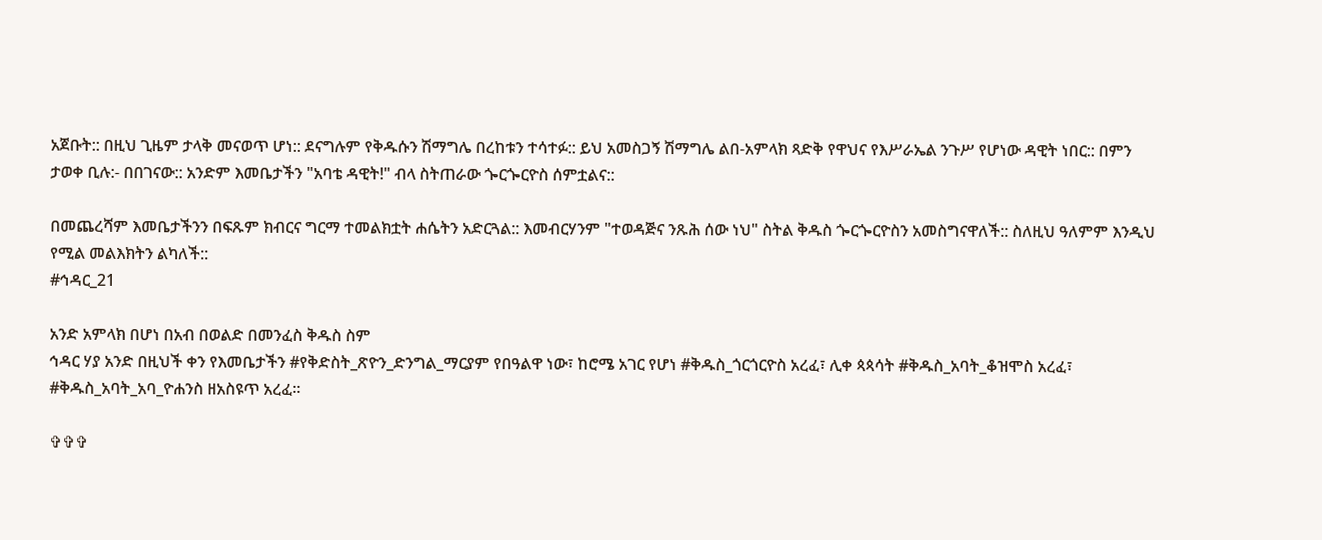አጀቡት:: በዚህ ጊዜም ታላቅ መናወጥ ሆነ:: ደናግሉም የቅዱሱን ሽማግሌ በረከቱን ተሳተፉ:: ይህ አመስጋኝ ሽማግሌ ልበ-አምላክ ጻድቅ የዋህና የእሥራኤል ንጉሥ የሆነው ዳዊት ነበር:: በምን ታወቀ ቢሉ:- በበገናው:: አንድም እመቤታችን "አባቴ ዳዊት!" ብላ ስትጠራው ጐርጐርዮስ ሰምቷልና::

በመጨረሻም እመቤታችንን በፍጹም ክብርና ግርማ ተመልክቷት ሐሴትን አድርጓል:: እመብርሃንም "ተወዳጅና ንጹሕ ሰው ነህ" ስትል ቅዱስ ጐርጐርዮስን አመስግናዋለች:: ስለዚህ ዓለምም እንዲህ የሚል መልእክትን ልካለች::
#ኅዳር_21

አንድ አምላክ በሆነ በአብ በወልድ በመንፈስ ቅዱስ ስም
ኅዳር ሃያ አንድ በዚህች ቀን የእመቤታችን #የቅድስት_ጽዮን_ድንግል_ማርያም የበዓልዋ ነው፣ ከሮሜ አገር የሆነ #ቅዱስ_ጎርጎርዮስ አረፈ፣ ሊቀ ጳጳሳት #ቅዱስ_አባት_ቆዝሞስ አረፈ፣ #ቅዱስ_አባት_አባ_ዮሐንስ ዘአስዩጥ አረፈ።

✞✞✞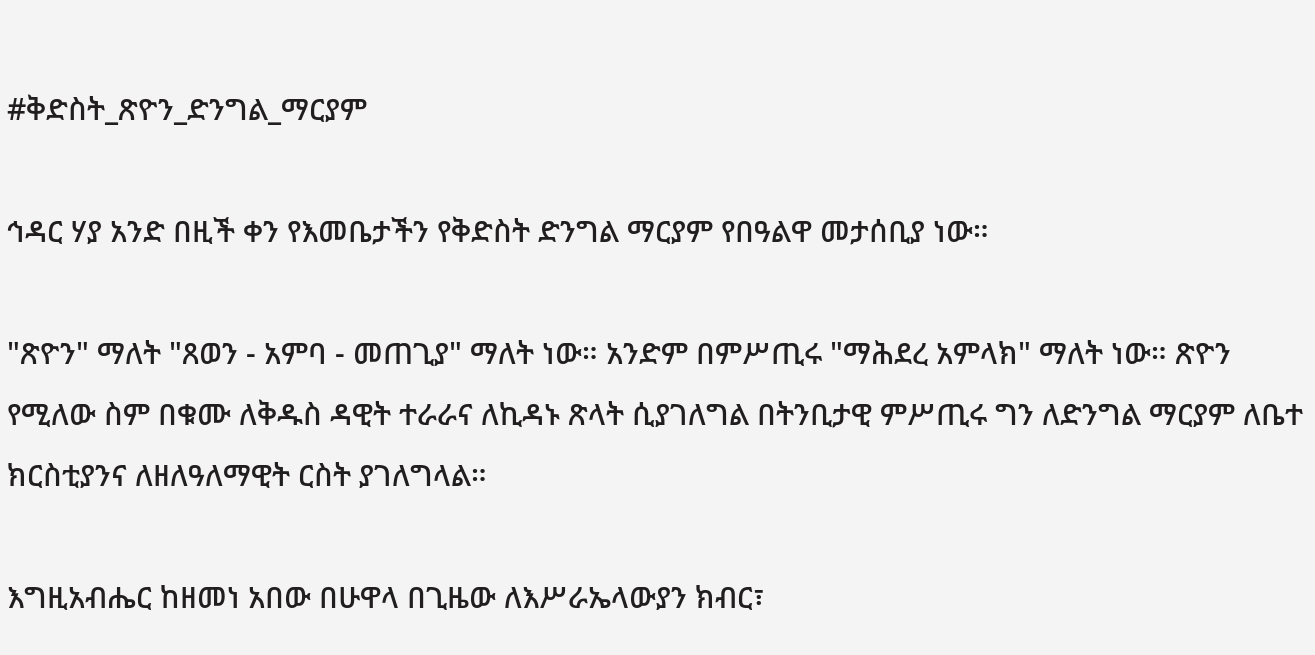#ቅድስት_ጽዮን_ድንግል_ማርያም

ኅዳር ሃያ አንድ በዚች ቀን የእመቤታችን የቅድስት ድንግል ማርያም የበዓልዋ መታሰቢያ ነው።

"ጽዮን" ማለት "ጸወን - አምባ - መጠጊያ" ማለት ነው። አንድም በምሥጢሩ "ማሕደረ አምላክ" ማለት ነው። ጽዮን የሚለው ስም በቁሙ ለቅዱስ ዳዊት ተራራና ለኪዳኑ ጽላት ሲያገለግል በትንቢታዊ ምሥጢሩ ግን ለድንግል ማርያም ለቤተ ክርስቲያንና ለዘለዓለማዊት ርስት ያገለግላል።

እግዚአብሔር ከዘመነ አበው በሁዋላ በጊዜው ለእሥራኤላውያን ክብር፣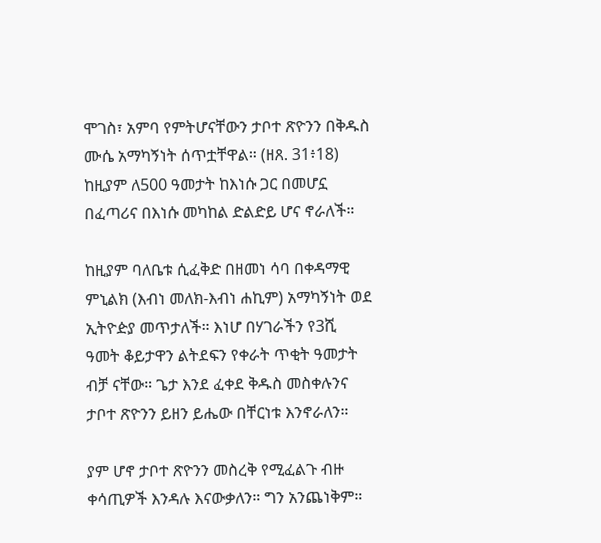ሞገስ፣ አምባ የምትሆናቸውን ታቦተ ጽዮንን በቅዱስ ሙሴ አማካኝነት ሰጥቷቸዋል። (ዘጸ. 31፥18) ከዚያም ለ500 ዓመታት ከእነሱ ጋር በመሆኗ በፈጣሪና በእነሱ መካከል ድልድይ ሆና ኖራለች።

ከዚያም ባለቤቱ ሲፈቅድ በዘመነ ሳባ በቀዳማዊ ምኒልክ (እብነ መለክ-እብነ ሐኪም) አማካኝነት ወደ ኢትዮዽያ መጥታለች። እነሆ በሃገራችን የ3ሺ ዓመት ቆይታዋን ልትደፍን የቀራት ጥቂት ዓመታት ብቻ ናቸው። ጌታ እንደ ፈቀደ ቅዱስ መስቀሉንና ታቦተ ጽዮንን ይዘን ይሔው በቸርነቱ እንኖራለን።

ያም ሆኖ ታቦተ ጽዮንን መስረቅ የሚፈልጉ ብዙ ቀሳጢዎች እንዳሉ እናውቃለን። ግን አንጨነቅም።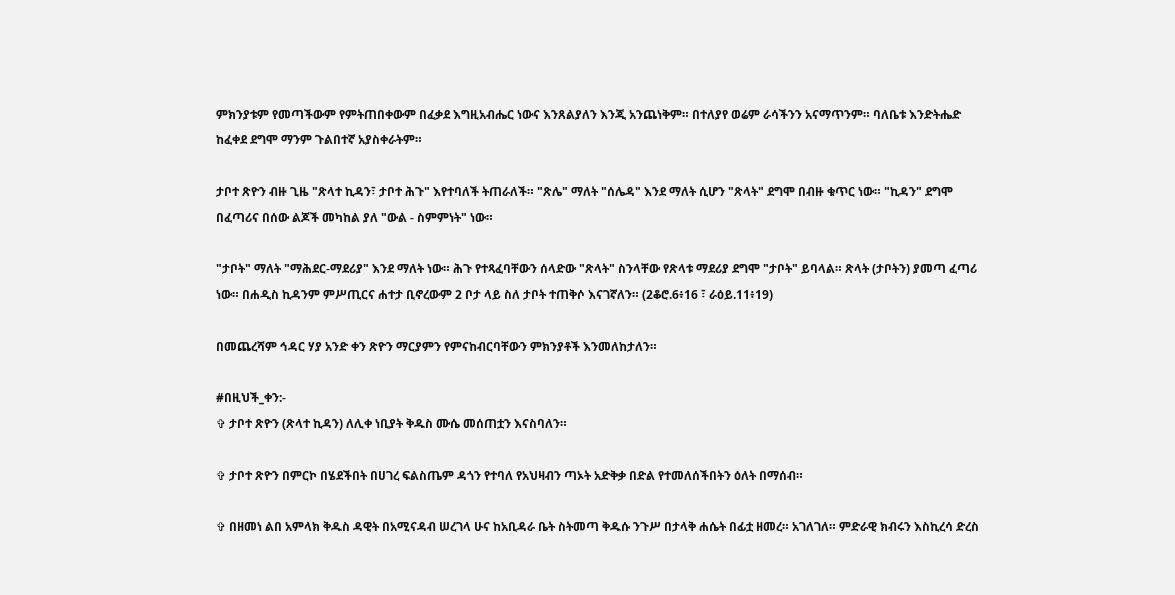ምክንያቱም የመጣችውም የምትጠበቀውም በፈቃደ እግዚአብሔር ነውና እንጸልያለን እንጂ አንጨነቅም። በተለያየ ወሬም ራሳችንን አናማጥንም። ባለቤቱ እንድትሔድ ከፈቀደ ደግሞ ማንም ጉልበተኛ አያስቀራትም።

ታቦተ ጽዮን ብዙ ጊዜ "ጽላተ ኪዳን፣ ታቦተ ሕጉ" እየተባለች ትጠራለች። "ጽሌ" ማለት "ሰሌዳ" እንደ ማለት ሲሆን "ጽላት" ደግሞ በብዙ ቁጥር ነው። "ኪዳን" ደግሞ በፈጣሪና በሰው ልጆች መካከል ያለ "ውል - ስምምነት" ነው።

"ታቦት" ማለት "ማሕደር-ማደሪያ" እንደ ማለት ነው። ሕጉ የተጻፈባቸውን ሰላድው "ጽላት" ስንላቸው የጽላቱ ማደሪያ ደግሞ "ታቦት" ይባላል። ጽላት (ታቦትን) ያመጣ ፈጣሪ ነው። በሐዲስ ኪዳንም ምሥጢርና ሐተታ ቢኖረውም 2 ቦታ ላይ ስለ ታቦት ተጠቅሶ እናገኛለን። (2ቆሮ.6፥16 ፣ ራዕይ.11፥19)

በመጨረሻም ኅዳር ሃያ አንድ ቀን ጽዮን ማርያምን የምናከብርባቸውን ምክንያቶች እንመለከታለን።

#በዚህች_ቀን:-
✞ ታቦተ ጽዮን (ጽላተ ኪዳን) ለሊቀ ነቢያት ቅዱስ ሙሴ መሰጠቷን እናስባለን።

✞ ታቦተ ጽዮን በምርኮ በሄደችበት በሀገረ ፍልስጤም ዳጎን የተባለ የአህዛብን ጣኦት አድቅቃ በድል የተመለሰችበትን ዕለት በማሰብ።

✞ በዘመነ ልበ አምላክ ቅዱስ ዳዊት በአሚናዳብ ሠረገላ ሁና ከአቢዳራ ቤት ስትመጣ ቅዱሱ ንጉሥ በታላቅ ሐሴት በፊቷ ዘመረ። አገለገለ። ምድራዊ ክብሩን እስኪረሳ ድረስ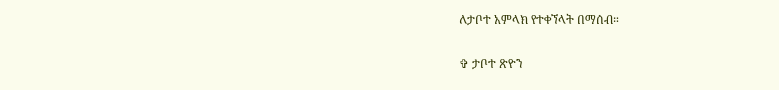ለታቦተ አምላክ የተቀኘላት በማሰብ።

✞ ታቦተ ጽዮን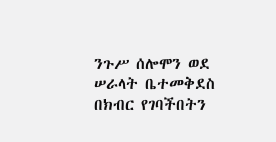ንጉሥ ሰሎሞን ወደ ሠራላት ቤተመቅደስ በክብር የገባችበትን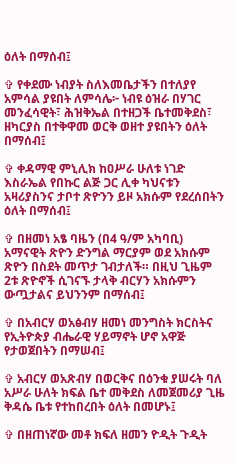ዕለት በማሰብ፤

✞ የቀደሙ ነብያት ስለእመቤታችን በተለያየ አምሳል ያዩበት ለምሳሌ፦ ነብዩ ዕዝራ በሃገር መንፈሳዊት፣ ሕዝቅኤል በተዘጋች ቤተመቅደስ፣ ዘካርያስ በተቅዋመ ወርቅ ወዘተ ያዩበትን ዕለት በማሰብ፤

✞ ቀዳማዊ ምኒሊክ ከዐሥራ ሁለቱ ነገድ እስራኤል የበኩር ልጅ ጋር ሊቀ ካህናቱን አዛሪያስንና ታቦተ ጽዮንን ይዞ አክሱም የደረሰበትን ዕለት በማሰብ፤

✞ በዘመነ አፄ ባዜን (በ4 ዓ/ም አካባቢ) አማናዊት ጽዮን ድንግል ማርያም ወደ አክሱም ጽዮን በስደት መጥታ ገብታለች። በዚህ ጊዜም 2ቱ ጽዮኖች ሲገናኙ ታላቅ ብርሃን አክሱምን ውጧታልና ይህንንም በማሰብ፤

✞ በአብርሃ ወአፅብሃ ዘመነ መንግስት ክርስትና የኢትዮጵያ ብሔራዊ ሃይማኖት ሆኖ አዋጅ የታወጀበትን በማሠብ፤

✞ አብርሃ ወአጽብሃ በወርቅና በዕንቁ ያሠሩት ባለ አሥራ ሁለት ክፍል ቤተ መቅደስ ለመጀመሪያ ጊዜ ቅዳሴ ቤቱ የተከበረበት ዕለት በመሆኑ፤

✞ በዘጠነኛው መቶ ክፍለ ዘመን ዮዲት ጉዲት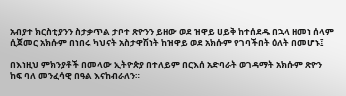አብያተ ክርስቲያንን ስታቃጥል ታቦተ ጽዮንን ይዘው ወደ ዝዋይ ሀይቅ ከተሰደዱ በኋላ ዘመነ ሰላም ሲጀመር አክሱም በነበሩ ካህናት አስታዋሽነት ከዝዋይ ወደ አክሱም የገባችበት ዕለት በመሆኑ፤

በእነዚህ ምክንያቶች በመላው ኢትዮጵያ በተለይም በርእሰ አድባራት ወገዳማት አክሱም ጽዮን ከፍ ባለ መንፈሳዊ በዓል እናከብራለን።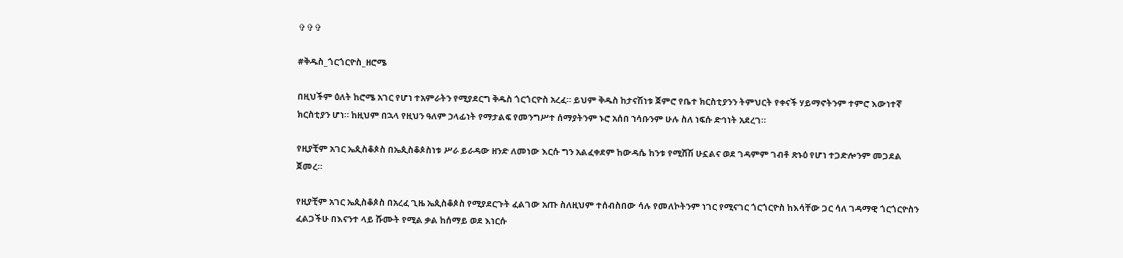✞✞✞

#ቅዱስ_ጎርጎርዮስ_ዘሮሜ

በዚህችም ዕለት ከሮሜ አገር የሆነ ተአምራትን የሚያደርግ ቅዱስ ጎርጎርዮስ አረፈ። ይህም ቅዱስ ከታናሽነቱ ጀምሮ የቤተ ክርስቲያንን ትምህርት የቀናች ሃይማኖትንም ተምሮ እውነተኛ ክርስቲያን ሆነ። ከዚህም በኋላ የዚህን ዓለም ኃላፊነት የማታልፍ የመንግሥተ ሰማያትንም ኑሮ አሰበ ኀሳቡንም ሁሉ ስለ ነፍሱ ድኅነት አደረገ።

የዚያቺም አገር ኤጲስቆጶስ በኤጲስቆጶስነቱ ሥራ ይራዳው ዘንድ ለመነው እርሱ ግን አልፈቀደም ከውዳሴ ከንቱ የሚሸሽ ሁኗልና ወደ ገዳምም ገብቶ ጽኑዕ የሆነ ተጋድሎንም መጋደል ጀመረ።

የዚያቺም አገር ኤጲስቆጶስ በአረፈ ጊዜ ኤጲስቆጶስ የሚያደርጉት ፈልገው አጡ ስለዚህም ተሰብስበው ሳሉ የመለኮትንም ነገር የሚናገር ጎርጎርዮስ ከእሳቸው ጋር ሳለ ገዳማዊ ጎርጎርዮስን ፈልጋችሁ በእናንተ ላይ ሹሙት የሚል ቃል ከሰማይ ወደ እነርሱ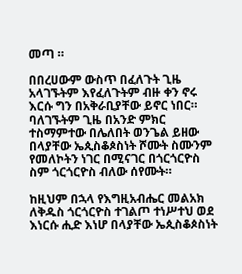መጣ ።

በበረሀውም ውስጥ በፈለጉት ጊዜ አላገኙትም እየፈለጉትም ብዙ ቀን ኖሩ እርሱ ግን በአቅራቢያቸው ይኖር ነበር። ባለገኙትም ጊዜ በአንድ ምክር ተስማምተው በሌለበት ወንጌል ይዘው በላያቸው ኤጲስቆጶስነት ሾሙት ስሙንም የመለኮትን ነገር በሚናገር በጎርጎርዮስ ስም ጎርጎርዮስ ብለው ሰየሙት።

ከዚህም በኋላ የእግዚአብሔር መልአክ ለቅዱስ ጎርጎርዮስ ተገልጦ ተነሥተህ ወደ እነርሱ ሒድ እነሆ በላያቸው ኤጲስቆጶስነት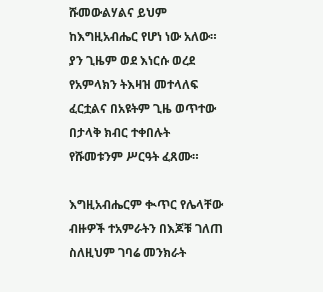ሹመውልሃልና ይህም ከእግዚአብሔር የሆነ ነው አለው። ያን ጊዜም ወደ እነርሱ ወረደ የአምላክን ትእዛዝ መተላለፍ ፈርቷልና በአዩትም ጊዜ ወጥተው በታላቅ ክብር ተቀበሉት የሹመቱንም ሥርዓት ፈጸሙ።

እግዚአብሔርም ቊጥር የሌላቸው ብዙዎች ተአምራትን በእጆቹ ገለጠ ስለዚህም ገባሬ መንክራት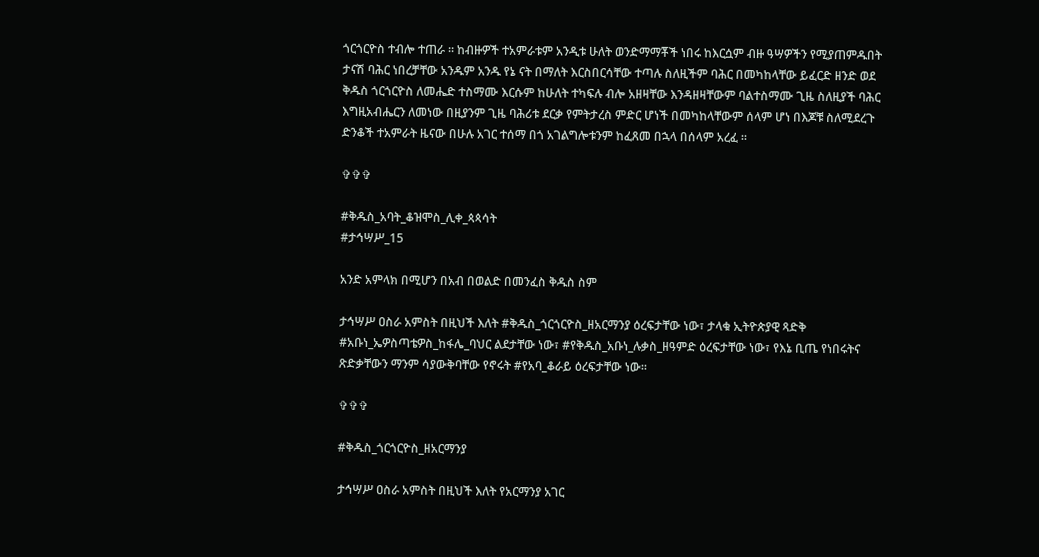ጎርጎርዮስ ተብሎ ተጠራ ። ከብዙዎች ተአምራቱም አንዲቱ ሁለት ወንድማማቾች ነበሩ ከእርሷም ብዙ ዓሣዎችን የሚያጠምዱበት ታናሽ ባሕር ነበረቻቸው አንዱም አንዱ የኔ ናት በማለት እርስበርሳቸው ተጣሉ ስለዚችም ባሕር በመካከላቸው ይፈርድ ዘንድ ወደ ቅዱስ ጎርጎርዮስ ለመሔድ ተስማሙ እርሱም ከሁለት ተካፍሉ ብሎ አዘዛቸው እንዳዘዛቸውም ባልተስማሙ ጊዜ ስለዚያች ባሕር እግዚአብሔርን ለመነው በዚያንም ጊዜ ባሕሪቱ ደርቃ የምትታረስ ምድር ሆነች በመካከላቸውም ሰላም ሆነ በእጆቹ ስለሚደረጉ ድንቆች ተአምራት ዜናው በሁሉ አገር ተሰማ በጎ አገልግሎቱንም ከፈጸመ በኋላ በሰላም አረፈ ።

✞✞✞

#ቅዱስ_አባት_ቆዝሞስ_ሊቀ_ጳጳሳት
#ታኅሣሥ_15

አንድ አምላክ በሚሆን በአብ በወልድ በመንፈስ ቅዱስ ስም

ታኅሣሥ ዐስራ አምስት በዚህች እለት #ቅዱስ_ጎርጎርዮስ_ዘአርማንያ ዕረፍታቸው ነው፣ ታላቁ ኢትዮጵያዊ ጻድቅ #አቡነ_ኤዎስጣቴዎስ_ከፋሌ_ባህር ልደታቸው ነው፣ #የቅዱስ_አቡነ_ሉቃስ_ዘዓምድ ዕረፍታቸው ነው፣ የእኔ ቢጤ የነበሩትና ጽድቃቸውን ማንም ሳያውቅባቸው የኖሩት #የአባ_ቆራይ ዕረፍታቸው ነው፡፡

✞✞✞

#ቅዱስ_ጎርጎርዮስ_ዘአርማንያ

ታኅሣሥ ዐስራ አምስት በዚህች እለት የአርማንያ አገር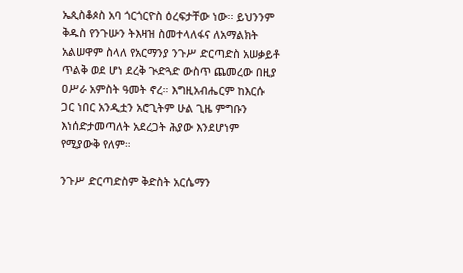ኤጲስቆጶስ አባ ጎርጎርዮስ ዕረፍታቸው ነው፡፡ ይህንንም ቅዱስ የንጉሡን ትእዛዝ ስመተላለፋና ለአማልክት አልሠዋም ስላለ የአርማንያ ንጉሥ ድርጣድስ አሠቃይቶ ጥልቅ ወደ ሆነ ደረቅ ጒድጓድ ውስጥ ጨመረው በዚያ ዐሥራ አምስት ዓመት ኖረ። እግዚአብሔርም ከእርሱ ጋር ነበር አንዲቷን አሮጊትም ሁል ጊዜ ምግቡን እነሰድታመጣለት አደረጋት ሕያው እንደሆነም የሚያውቅ የለም።

ንጉሥ ድርጣድስም ቅድስት አርሴማን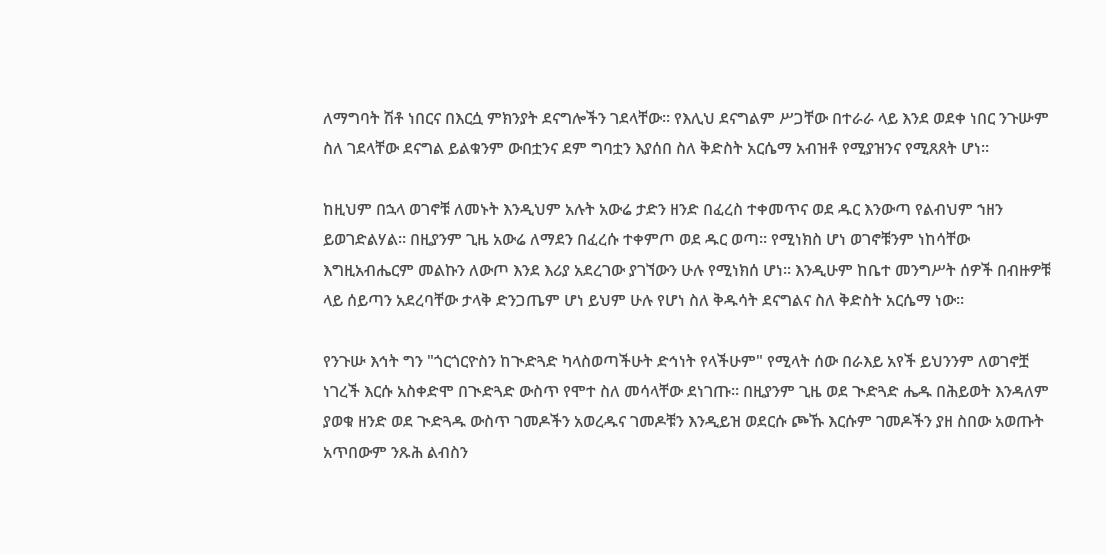ለማግባት ሽቶ ነበርና በእርሷ ምክንያት ደናግሎችን ገደላቸው። የእሊህ ደናግልም ሥጋቸው በተራራ ላይ እንደ ወደቀ ነበር ንጉሡም ስለ ገደላቸው ደናግል ይልቁንም ውበቷንና ደም ግባቷን እያሰበ ስለ ቅድስት አርሴማ አብዝቶ የሚያዝንና የሚጸጸት ሆነ።

ከዚህም በኋላ ወገኖቹ ለመኑት እንዲህም አሉት አውሬ ታድን ዘንድ በፈረስ ተቀመጥና ወደ ዱር እንውጣ የልብህም ኀዘን ይወገድልሃል። በዚያንም ጊዜ አውሬ ለማደን በፈረሱ ተቀምጦ ወደ ዱር ወጣ። የሚነክስ ሆነ ወገኖቹንም ነከሳቸው እግዚአብሔርም መልኩን ለውጦ እንደ እሪያ አደረገው ያገኘውን ሁሉ የሚነክሰ ሆነ። እንዲሁም ከቤተ መንግሥት ሰዎች በብዙዎቹ ላይ ሰይጣን አደረባቸው ታላቅ ድንጋጤም ሆነ ይህም ሁሉ የሆነ ስለ ቅዱሳት ደናግልና ስለ ቅድስት አርሴማ ነው።

የንጉሡ እኅት ግን "ጎርጎርዮስን ከጒድጓድ ካላስወጣችሁት ድኅነት የላችሁም" የሚላት ሰው በራእይ አየች ይህንንም ለወገኖቿ ነገረች እርሱ አስቀድሞ በጒድጓድ ውስጥ የሞተ ስለ መሳላቸው ደነገጡ። በዚያንም ጊዜ ወደ ጒድጓድ ሔዱ በሕይወት እንዳለም ያወቁ ዘንድ ወደ ጒድጓዱ ውስጥ ገመዶችን አወረዱና ገመዶቹን እንዲይዝ ወደርሱ ጮኹ እርሱም ገመዶችን ያዘ ስበው አወጡት አጥበውም ንጹሕ ልብስን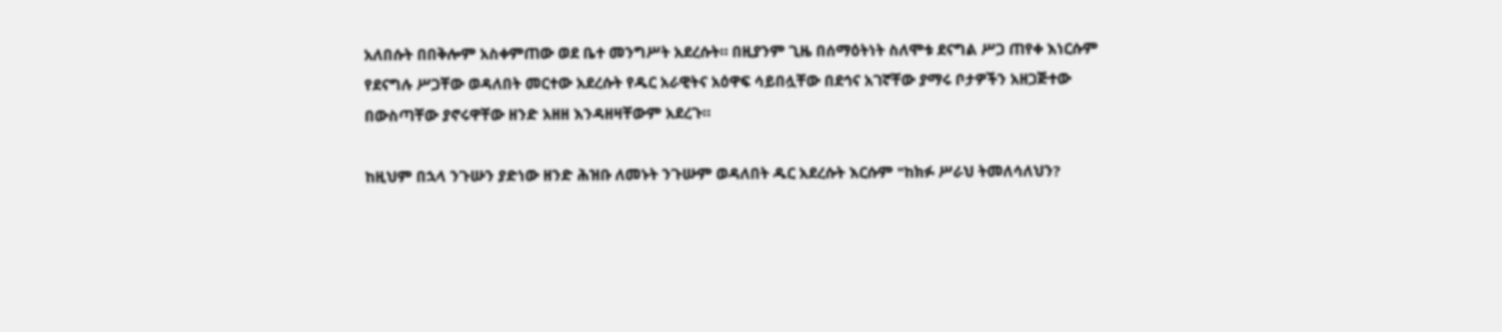አለበሱት በበቅሎም አስቀምጠው ወደ ቤተ መንግሥት አደረሱት። በዚያንም ጊዜ በሰማዕትነት ስለሞቱ ደናግል ሥጋ ጠየቀ እነርሱም የደናግሉ ሥጋቸው ወዳለበት መርተው አደረሱት የዱር አራዊትና አዕዋፍ ሳይበሏቸው በደኅና አገኛቸው ያማሩ ቦታዎችን አዘጋጅተው በውስጣቸው ያኖሩዋቸው ዘንድ አዘዘ እንዳዘዛቸውም አደረጉ።

ከዚህም በኋላ ንጉሡን ያድነው ዘንድ ሕዝቡ ለመኑት ንጉሡም ወዳለበት ዱር አደረሱት እርሱም "ከክፉ ሥራህ ትመለሳለህን?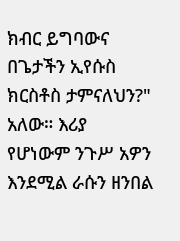ክብር ይግባውና በጌታችን ኢየሱስ ክርስቶስ ታምናለህን?" አለው። እሪያ የሆነውም ንጉሥ አዎን እንደሚል ራሱን ዘንበል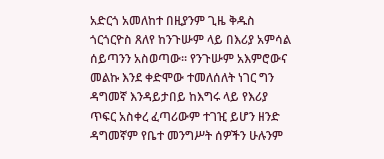አድርጎ አመለከተ በዚያንም ጊዜ ቅዱስ ጎርጎርዮስ ጸለየ ከንጉሡም ላይ በእሪያ አምሳል ሰይጣንን አስወጣው። የንጉሡም አእምሮውና መልኩ እንደ ቀድሞው ተመለሰለት ነገር ግን ዳግመኛ እንዳይታበይ ከእግሩ ላይ የእሪያ ጥፍር አስቀረ ፈጣሪውም ተገዢ ይሆን ዘንድ ዳግመኛም የቤተ መንግሥት ሰዎችን ሁሉንም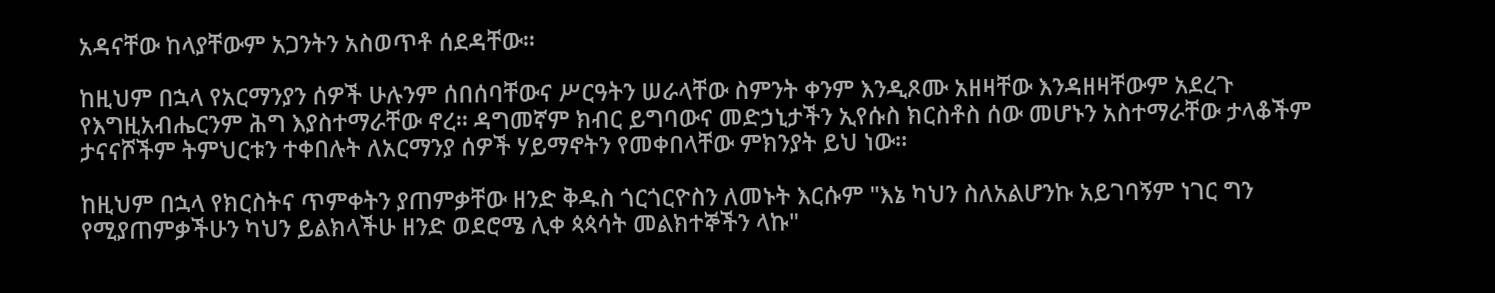አዳናቸው ከላያቸውም አጋንትን አስወጥቶ ሰደዳቸው።

ከዚህም በኋላ የአርማንያን ሰዎች ሁሉንም ሰበሰባቸውና ሥርዓትን ሠራላቸው ስምንት ቀንም እንዲጾሙ አዘዛቸው እንዳዘዛቸውም አደረጉ የእግዚአብሔርንም ሕግ እያስተማራቸው ኖረ። ዳግመኛም ክብር ይግባውና መድኃኒታችን ኢየሱስ ክርስቶስ ሰው መሆኑን አስተማራቸው ታላቆችም ታናናሾችም ትምህርቱን ተቀበሉት ለአርማንያ ሰዎች ሃይማኖትን የመቀበላቸው ምክንያት ይህ ነው።

ከዚህም በኋላ የክርስትና ጥምቀትን ያጠምቃቸው ዘንድ ቅዱስ ጎርጎርዮስን ለመኑት እርሱም "እኔ ካህን ስለአልሆንኩ አይገባኝም ነገር ግን የሚያጠምቃችሁን ካህን ይልክላችሁ ዘንድ ወደሮሜ ሊቀ ጳጳሳት መልክተኞችን ላኩ"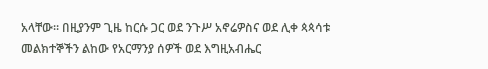አላቸው። በዚያንም ጊዜ ከርሱ ጋር ወደ ንጉሥ አኖሬዎስና ወደ ሊቀ ጳጳሳቱ መልክተኞችን ልከው የአርማንያ ሰዎች ወደ እግዚአብሔር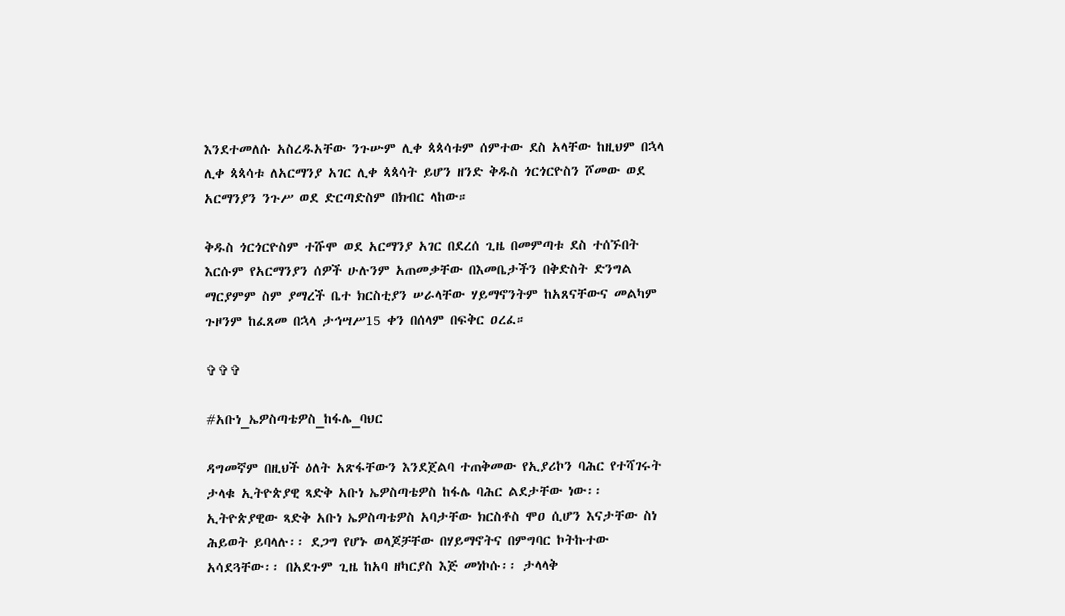እንደተመለሱ አስረዱአቸው ንጉሡም ሊቀ ጳጳሳቱም ሰምተው ደስ አላቸው ከዚህም በኋላ ሊቀ ጳጳሳቱ ለአርማንያ አገር ሊቀ ጳጳሳት ይሆን ዘንድ ቅዱስ ጎርጎርዮስን ሾመው ወደ አርማንያን ንጉሥ ወደ ድርጣድስም በክብር ላከው።

ቅዱስ ጎርጎርዮስም ተሹሞ ወደ አርማንያ አገር በደረሰ ጊዜ በመምጣቱ ደስ ተሰኙበት እርሱም የአርማንያን ሰዎች ሁሉንም አጠመቃቸው በእመቤታችን በቅድስት ድንግል ማርያምም ስም ያማረች ቤተ ክርስቲያን ሠራላቸው ሃይማኖንትም ከአጸናቸውና መልካም ጉዞንም ከፈጸመ በኋላ ታኅሣሥ15 ቀን በሰላም በፍቅር ዐረፈ።

✞✞✞

#አቡነ_ኤዎስጣቴዎስ_ከፋሌ_ባህር

ዳግመኛም በዚህች ዕለት አጽፋቸውን እንደጀልባ ተጠቅመው የኢያሪኮን ባሕር የተሻገሩት ታላቁ ኢትዮጵያዊ ጻድቅ አቡነ ኤዎስጣቴዎስ ከፋሌ ባሕር ልደታቸው ነው፡፡ ኢትዮጵያዊው ጻድቅ አቡነ ኤዎስጣቴዎስ አባታቸው ክርስቶስ ሞዐ ሲሆን እናታቸው ስነ ሕይወት ይባላሉ፡፡ ደጋግ የሆኑ ወላጆቻቸው በሃይማኖትና በምግባር ኮትኩተው አሳደጓቸው፡፡ በአደጉም ጊዜ ከአባ ዘካርያስ እጅ መነኮሱ፡፡ ታላላቅ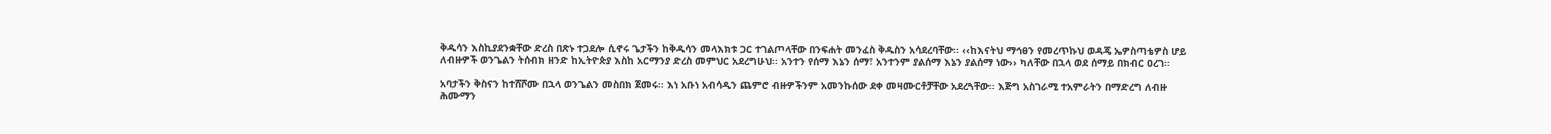ቅዱሳን እስኪያደንቋቸው ድረስ በጽኑ ተጋደሎ ሲኖሩ ጌታችን ከቅዱሳን መላእክቱ ጋር ተገልጦላቸው በንፍሐት መንፈስ ቅዱስን አሳደረባቸው፡፡ ‹‹ከእናትህ ማኅፀን የመረጥኩህ ወዳጄ ኤዎስጣቴዎስ ሆይ ለብዙዎች ወንጌልን ትሰብክ ዘንድ ከኢትዮጵያ እስከ አርማንያ ድረስ መምህር አደረግሁህ፡፡ አንተን የሰማ እኔን ሰማ፣ አንተንም ያልሰማ እኔን ያልሰማ ነው›› ካለቸው በኋላ ወደ ሰማይ በክብር ዐረገ፡፡

አባታችን ቅስናን ከተሸሾሙ በኋላ ወንጌልን መስበክ ጀመሩ፡፡ እነ አቡነ አብሳዲን ጨምሮ ብዙዎችንም አመንኩሰው ደቀ መዛሙርቶቻቸው አደረጓቸው፡፡ እጅግ አስገራሚ ተአምራትን በማድረግ ለብዙ ሕሙማን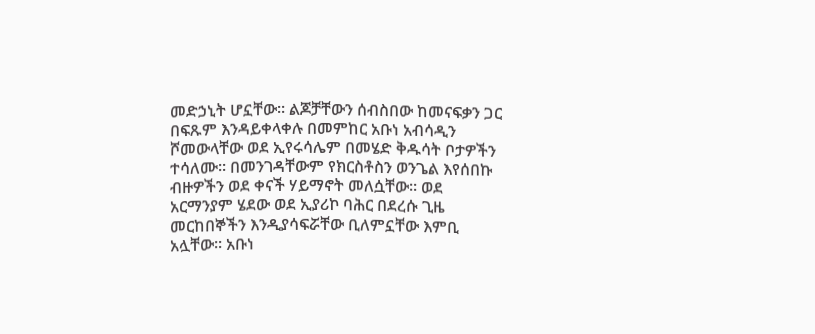መድኃኒት ሆኗቸው፡፡ ልጆቻቸውን ሰብስበው ከመናፍቃን ጋር በፍጹም እንዳይቀላቀሉ በመምከር አቡነ አብሳዲን ሾመውላቸው ወደ ኢየሩሳሌም በመሄድ ቅዱሳት ቦታዎችን ተሳለሙ፡፡ በመንገዳቸውም የክርስቶስን ወንጌል እየሰበኩ ብዙዎችን ወደ ቀናች ሃይማኖት መለሷቸው፡፡ ወደ አርማንያም ሄደው ወደ ኢያሪኮ ባሕር በደረሱ ጊዜ መርከበኞችን እንዲያሳፍሯቸው ቢለምኗቸው እምቢ አሏቸው፡፡ አቡነ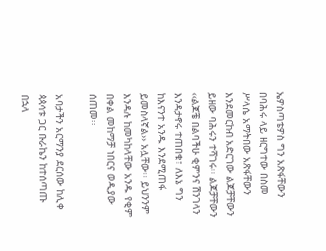ኤዎስጣቴዎስ ግን አጽፋቸውን በባሕሩ ላይ ዘርግተው በስመ ሥላሴ አማትበው አጽፋቸውን እንደመርከብ አድርገው ልጆቻቸውን ይዘው ባሕሩን ተሻገሩ፡፡ ልጆቻቸውን ‹‹ልጆቼ በልባችሁ ቂምንና ሽንገላን እንዳታኖሩ ተጠበቁ፣ ለእኔ ግን ከእናንተ አንዱ እንደሚጠፋ ይመስላኛል›› አሏቸው፡፡ ይህንንም እንዳሉ ከመካከላቸው አንዱ የቂም በቀል መከማቻ ነበርና ወዲያው ሰጠመ፡፡

አባታችን አርማንያ ደርሰው ከሊቀ ጳጳሳቱ ጋር ቡራኬን ከተሰጣጡ በኋላ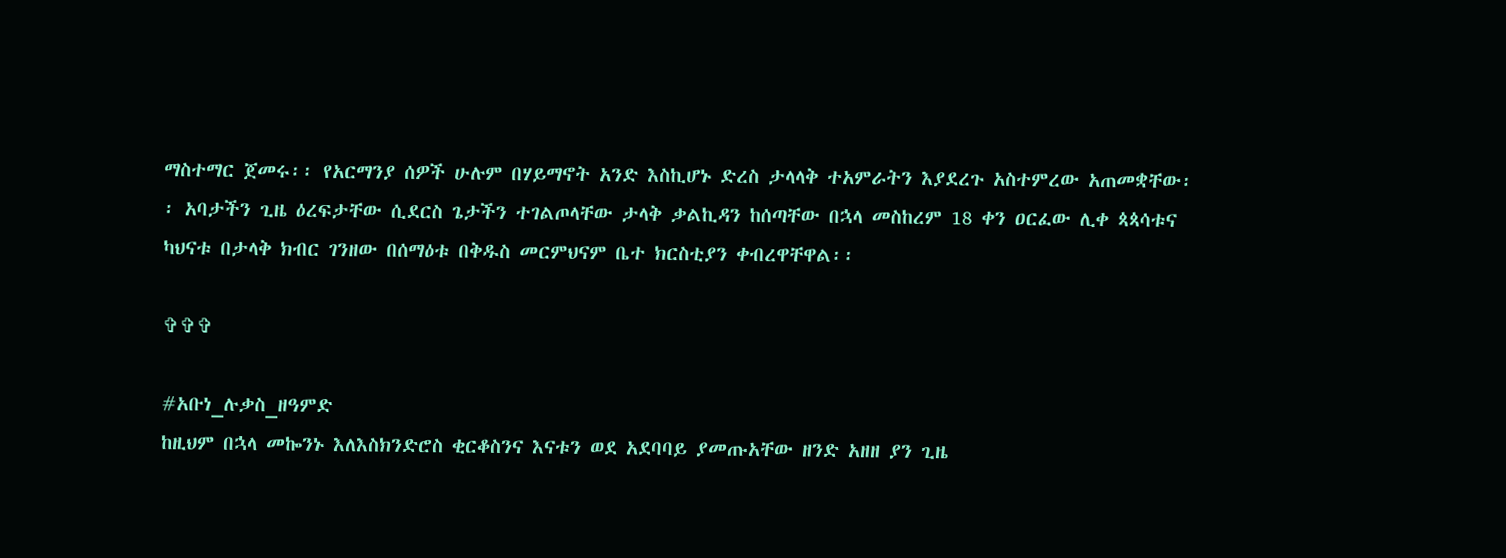ማስተማር ጀመሩ፡፡ የአርማንያ ሰዎች ሁሉም በሃይማኖት አንድ እስኪሆኑ ድረስ ታላላቅ ተአምራትን እያደረጉ አስተምረው አጠመቋቸው፡፡ አባታችን ጊዜ ዕረፍታቸው ሲደርስ ጌታችን ተገልጦላቸው ታላቅ ቃልኪዳን ከሰጣቸው በኋላ መስከረም 18 ቀን ዐርፈው ሊቀ ጳጳሳቱና ካህናቱ በታላቅ ክብር ገንዘው በሰማዕቱ በቅዱስ መርምህናም ቤተ ክርስቲያን ቀብረዋቸዋል፡፡

✞✞✞

#አቡነ_ሉቃስ_ዘዓምድ
ከዚህም በኋላ መኰንኑ እለእስክንድሮስ ቂርቆስንና እናቱን ወደ አደባባይ ያመጡአቸው ዘንድ አዘዘ ያን ጊዜ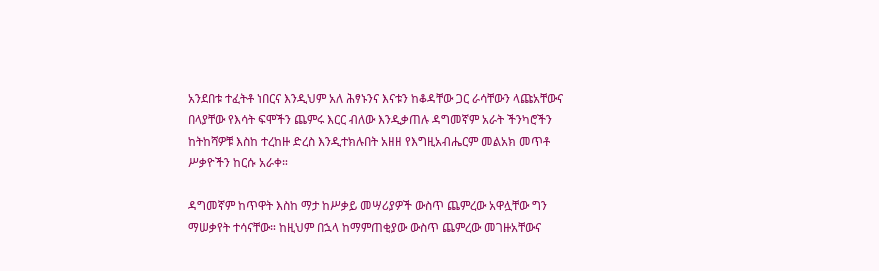አንደበቱ ተፈትቶ ነበርና እንዲህም አለ ሕፃኑንና እናቱን ከቆዳቸው ጋር ራሳቸውን ላጩአቸውና በላያቸው የእሳት ፍሞችን ጨምሩ እርር ብለው እንዲቃጠሉ ዳግመኛም አራት ችንካሮችን ከትከሻዎቹ እስከ ተረከዙ ድረስ እንዲተክሉበት አዘዘ የእግዚአብሔርም መልአክ መጥቶ ሥቃዮችን ከርሱ አራቀ።

ዳግመኛም ከጥዋት እስከ ማታ ከሥቃይ መሣሪያዎች ውስጥ ጨምረው አዋሏቸው ግን ማሠቃየት ተሳናቸው። ከዚህም በኋላ ከማምጠቂያው ውስጥ ጨምረው መገዙአቸውና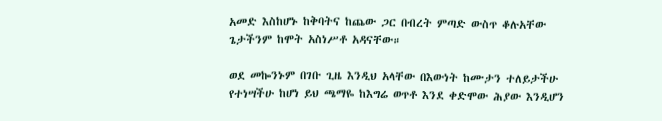አመድ እስከሆኑ ከቅባትና ከጨው ጋር በብረት ምጣድ ውስጥ ቆሉአቸው ጌታችንም ከሞት አስነሥቶ አዳናቸው።

ወደ መኰንኑም በገቡ ጊዜ እንዲህ አላቸው በእውነት ከሙታን ተለይታችሁ የተነሣችሁ ከሆነ ይህ ጫማዬ ከእግሬ ወጥቶ እንደ ቀድሞው ሕያው እንዲሆን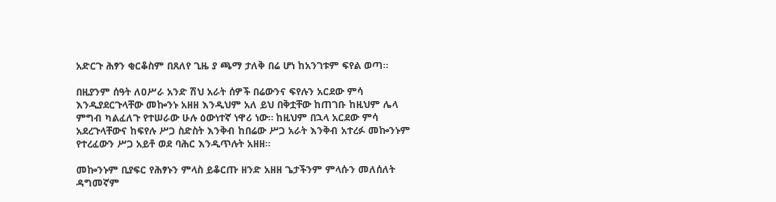አድርጉ ሕፃን ቂርቆስም በጸለየ ጊዜ ያ ጫማ ታለቅ በሬ ሆነ ከአንገቱም ፍየል ወጣ።

በዚያንም ሰዓት ለዐሥራ አንድ ሽህ አራት ሰዎች በሬውንና ፍየሉን አርደው ምሳ እንዲያደርጉላቸው መኰንኑ አዘዘ እንዲህም አለ ይህ በቅቷቸው ከጠገቡ ከዚህም ሌላ ምግብ ካልፈለጉ የተሠራው ሁሉ ዕውነተኛ ነዋሪ ነው። ከዚህም በኋላ አርደው ምሳ አደረጉላቸውና ከፍየሉ ሥጋ ስድስት እንቅብ ከበሬው ሥጋ አራት እንቅብ አተረፉ መኰንኑም የተረፈውን ሥጋ አይቶ ወደ ባሕር እንዲጥሉት አዘዘ።

መኰንኑም ቢያፍር የሕፃኑን ምላስ ይቆርጡ ዘንድ አዘዘ ጌታችንም ምላሱን መለሰለት ዳግመኛም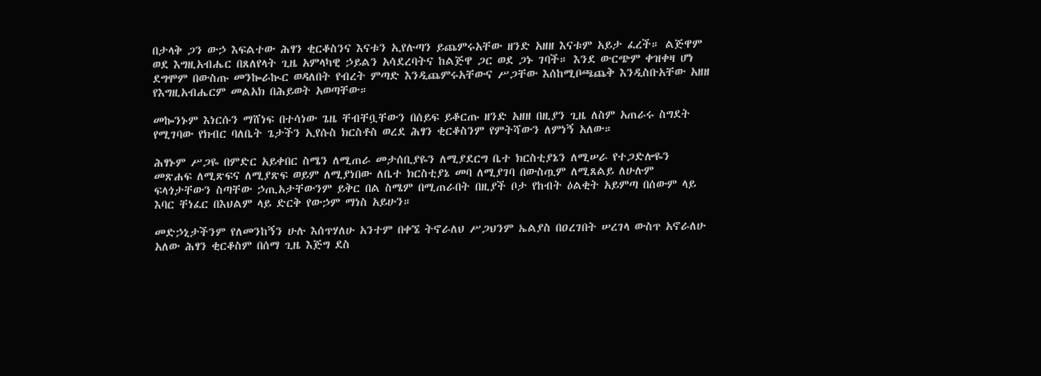በታላቅ ጋን ውኃ እፍልተው ሕፃን ቂርቆስንና እናቱን ኢየሉጣን ይጨምሩአቸው ዘንድ አዘዘ እናቱም አይታ ፈረች። ልጅዋም ወደ እግዚአብሔር በጸለየላት ጊዜ አምላካዊ ኃይልን አሳደረባትና ከልጅዋ ጋር ወደ ጋኑ ገባች። እንደ ውርጭም ቀዝቀዛ ሆነ ደግሞም በውስጡ መንኰራኲር ወዳለበት የብረት ምጣድ እንዲጨምሩአቸውና ሥጋቸው እሰከሚቦጫጨቅ እንዲስቡአቸው አዘዘ የእግዚአብሔርም መልአክ በሕይወት አወጣቸው።

መኰንኑም እነርሱን ማሸነፍ በተሳነው ጌዜ ቸብቸቧቸውን በሰይፍ ይቆርጡ ዘንድ አዘዘ በዚያን ጊዜ ለስም አጠራሩ ስግደት የሚገባው የክብር ባለቤት ጌታችን ኢየሱስ ክርስቶስ ወረደ ሕፃን ቂርቆስንም የምትሻውን ለምነኝ አለው።

ሕፃኑም ሥጋዬ በምድር አይቀበር ስሜን ለሚጠራ መታሰቢያዬን ለሚያደርግ ቤተ ክርስቲያኔን ለሚሠራ የተጋድሎዬን መጽሐፍ ለሚጽፍና ለሚያጽፍ ወይም ለሚያነበው ለቤተ ክርስቲያኔ መባ ለሚያገባ በውስጧም ለሚጸልይ ለሁሉም ፍላጎታቸውን ስጣቸው ኃጢአታቸውንም ይቅር በል ስሜም በሚጠራበት በዚያች ቦታ የከብት ዕልቂት አይምጣ በሰውም ላይ እባር ቸነፈር በእህልም ላይ ድርቅ የውኃም ማነስ አይሁን።

መድኃኒታችንም የለመንከኝን ሁሉ እሰጥሃለሁ አንተም በቀኜ ትኖራለህ ሥጋህንም ኤልያስ በዐረገበት ሠረገላ ውስጥ አኖራለሁ አለው ሕፃን ቂርቆስም በሰማ ጊዜ እጅግ ደስ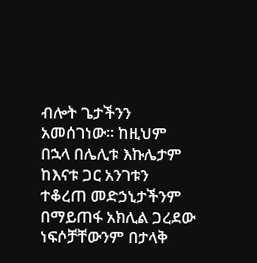ብሎት ጌታችንን አመሰገነው። ከዚህም በኋላ በሌሊቱ እኩሌታም ከእናቱ ጋር አንገቱን ተቆረጠ መድኃኒታችንም በማይጠፋ አክሊል ጋረደው ነፍሶቻቸውንም በታላቅ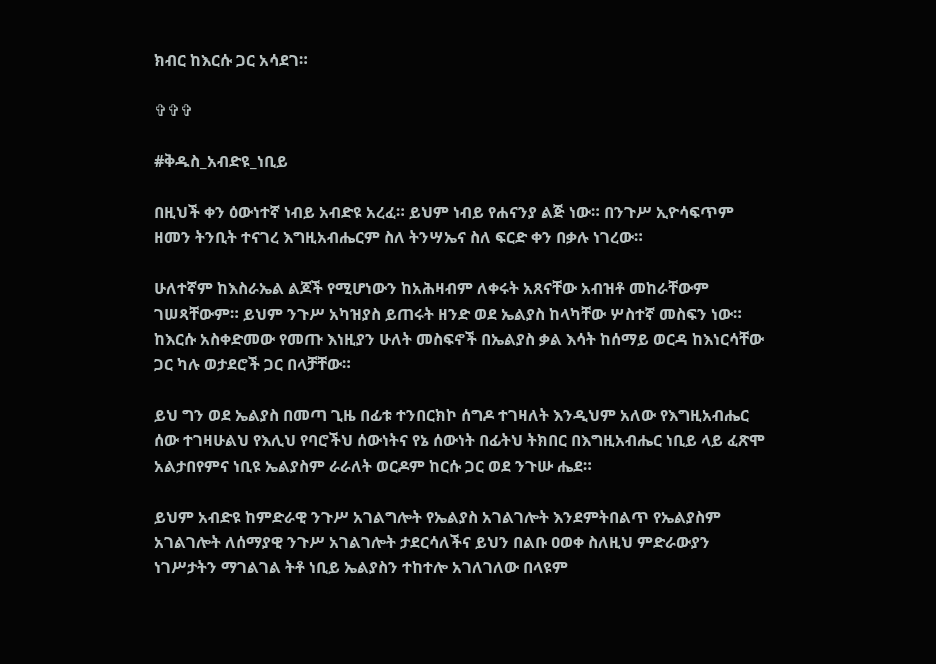ክብር ከእርሱ ጋር አሳደገ።

✞✞✞

#ቅዱስ_አብድዩ_ነቢይ

በዚህች ቀን ዕውነተኛ ነብይ አብድዩ አረፈ። ይህም ነብይ የሐናንያ ልጅ ነው። በንጉሥ ኢዮሳፍጥም ዘመን ትንቢት ተናገረ እግዚአብሔርም ስለ ትንሣኤና ስለ ፍርድ ቀን በቃሉ ነገረው።

ሁለተኛም ከእስራኤል ልጆች የሚሆነውን ከአሕዛብም ለቀሩት አጸናቸው አብዝቶ መከራቸውም ገሠጻቸውም። ይህም ንጉሥ አካዝያስ ይጠሩት ዘንድ ወደ ኤልያስ ከላካቸው ሦስተኛ መስፍን ነው። ከእርሱ አስቀድመው የመጡ እነዚያን ሁለት መስፍኖች በኤልያስ ቃል እሳት ከሰማይ ወርዳ ከእነርሳቸው ጋር ካሉ ወታደሮች ጋር በላቻቸው።

ይህ ግን ወደ ኤልያስ በመጣ ጊዜ በፊቱ ተንበርክኮ ሰግዶ ተገዛለት እንዲህም አለው የእግዚአብሔር ሰው ተገዛሁልህ የእሊህ የባሮችህ ሰውነትና የኔ ሰውነት በፊትህ ትክበር በእግዚአብሔር ነቢይ ላይ ፈጽሞ አልታበየምና ነቢዩ ኤልያስም ራራለት ወርዶም ከርሱ ጋር ወደ ንጉሡ ሔደ።

ይህም አብድዩ ከምድራዊ ንጉሥ አገልግሎት የኤልያስ አገልገሎት እንደምትበልጥ የኤልያስም አገልገሎት ለሰማያዊ ንጉሥ አገልገሎት ታደርሳለችና ይህን በልቡ ዐወቀ ስለዚህ ምድራውያን ነገሥታትን ማገልገል ትቶ ነቢይ ኤልያስን ተከተሎ አገለገለው በላዩም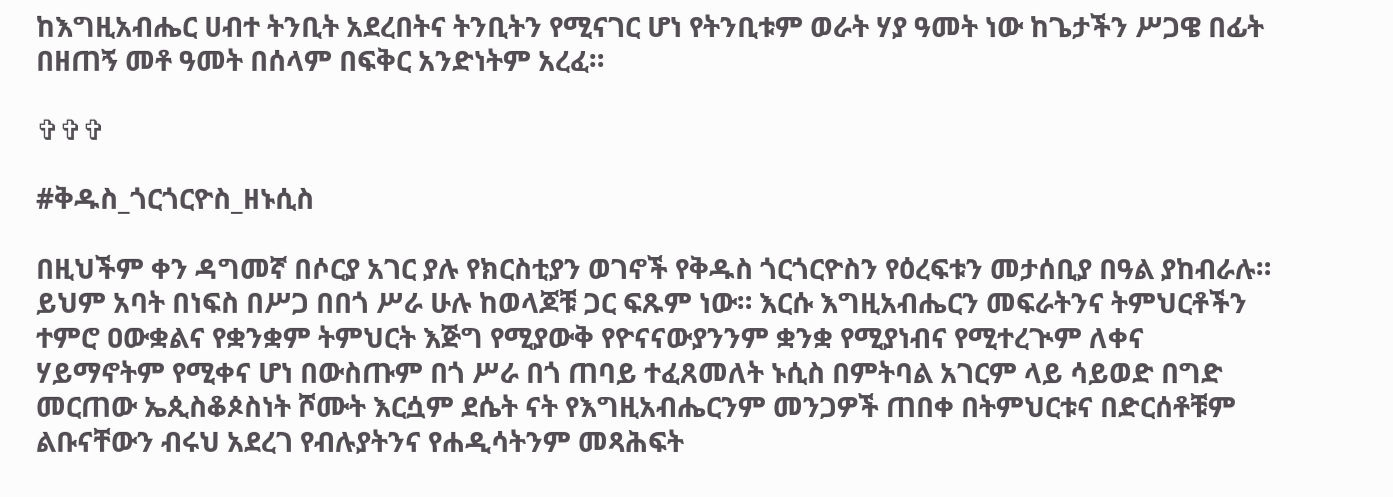ከእግዚአብሔር ሀብተ ትንቢት አደረበትና ትንቢትን የሚናገር ሆነ የትንቢቱም ወራት ሃያ ዓመት ነው ከጌታችን ሥጋዌ በፊት በዘጠኝ መቶ ዓመት በሰላም በፍቅር አንድነትም አረፈ።

✞✞✞

#ቅዱስ_ጎርጎርዮስ_ዘኑሲስ

በዚህችም ቀን ዳግመኛ በሶርያ አገር ያሉ የክርስቲያን ወገኖች የቅዱስ ጎርጎርዮስን የዕረፍቱን መታሰቢያ በዓል ያከብራሉ። ይህም አባት በነፍስ በሥጋ በበጎ ሥራ ሁሉ ከወላጆቹ ጋር ፍጹም ነው። እርሱ እግዚአብሔርን መፍራትንና ትምህርቶችን ተምሮ ዐውቋልና የቋንቋም ትምህርት እጅግ የሚያውቅ የዮናናውያንንም ቋንቋ የሚያነብና የሚተረጒም ለቀና ሃይማኖትም የሚቀና ሆነ በውስጡም በጎ ሥራ በጎ ጠባይ ተፈጸመለት ኑሲስ በምትባል አገርም ላይ ሳይወድ በግድ መርጠው ኤጲስቆጶስነት ሾሙት እርሷም ደሴት ናት የእግዚአብሔርንም መንጋዎች ጠበቀ በትምህርቱና በድርሰቶቹም ልቡናቸውን ብሩህ አደረገ የብሉያትንና የሐዲሳትንም መጻሕፍት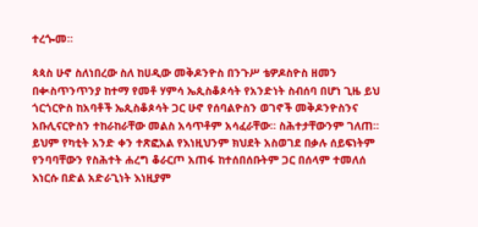ተረጐመ።

ጳጳስ ሁኖ ስለነበረው ስለ ከሀዲው መቅዶንዮስ በንጉሥ ቴዎዶስዮስ ዘመን በቊስጥንጥንያ ከተማ የመቶ ሃምሳ ኤጲስቆጶሳት የአንድነት ስብሰባ በሆነ ጊዜ ይህ ጎርጎርዮስ ከአባቶች ኤጲስቆጶሳት ጋር ሁኖ የሰባልዮስን ወገኖች መቅዶንዮስንና አቡሊናርዮስን ተከራከራቸው መልስ አሳጥቶም አሳፈራቸው። ስሕተታቸውንም ገለጠ። ይህም የካቲት አንድ ቀን ተጽፎአል የእነዚህንም ክህደት አስወገደ በቃሉ ሰይፍነትም የንባባቸውን የስሕተት ሐረግ ቆራርጦ አጠፋ ከተሰበሰቡትም ጋር በሰላም ተመለሰ እነርሱ በድል አድራጊነት እነዚያም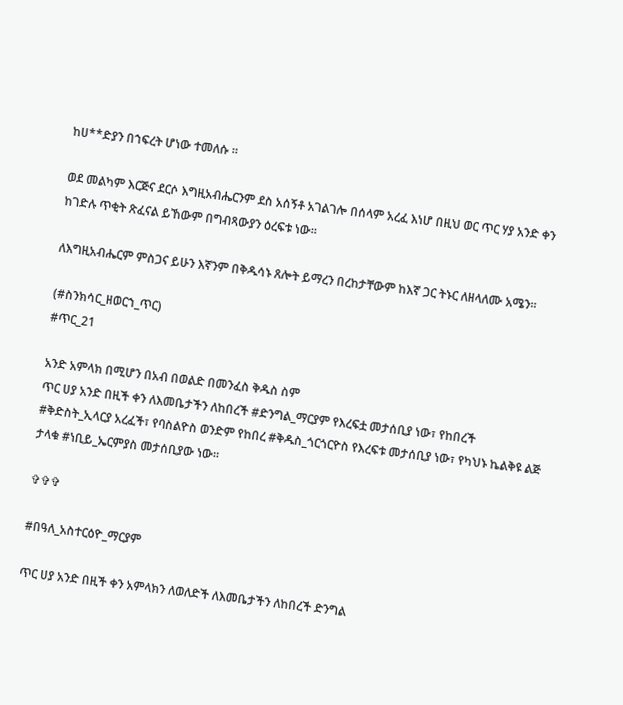ከሀ**ድያን በኀፍረት ሆነው ተመለሱ ።

ወደ መልካም እርጅና ደርሶ እግዚአብሔርንም ደስ አሰኝቶ አገልገሎ በሰላም አረፈ እነሆ በዚህ ወር ጥር ሃያ አንድ ቀን ከገድሉ ጥቂት ጽፈናል ይኸውም በግብጻውያን ዕረፍቱ ነው።

ለእግዚአብሔርም ምስጋና ይሁን እኛንም በቅዱሳኑ ጸሎት ይማረን በረከታቸውም ከእኛ ጋር ትኑር ለዘላለሙ አሜን።

(#ስንክሳር_ዘወርኀ_ጥር)
#ጥር_21

አንድ አምላክ በሚሆን በአብ በወልድ በመንፈስ ቅዱስ ስም
ጥር ሀያ አንድ በዚች ቀን ለእመቤታችን ለከበረች #ድንግል_ማርያም የእረፍቷ መታሰቢያ ነው፣ የከበረች #ቅድስት_ኢላርያ አረፈች፣ የባስልዮስ ወንድም የከበረ #ቅዱስ_ጎርጎርዮስ የእረፍቱ መታሰቢያ ነው፣ የካህኑ ኬልቅዩ ልጅ ታላቁ #ነቢይ_ኤርምያስ መታሰቢያው ነው።

✞✞✞

#በዓለ_አስተርዕዮ_ማርያም

ጥር ሀያ አንድ በዚች ቀን አምላክን ለወለድች ለእመቤታችን ለከበረች ድንግል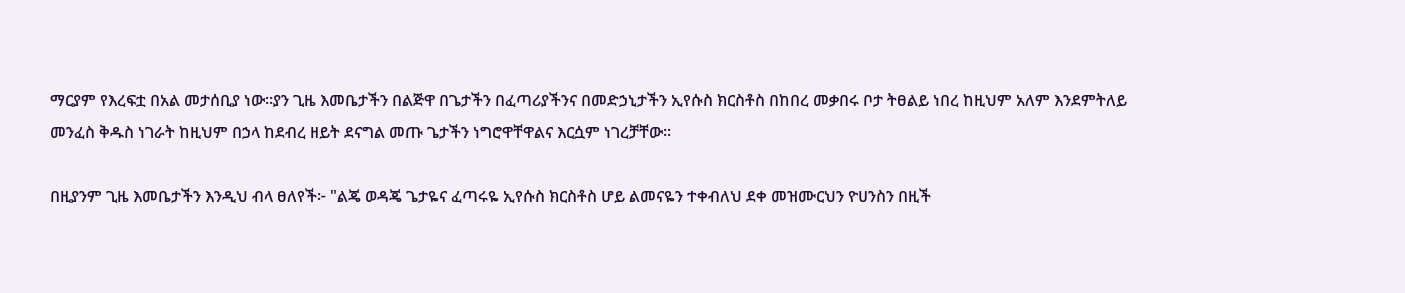ማርያም የእረፍቷ በአል መታሰቢያ ነው።ያን ጊዜ እመቤታችን በልጅዋ በጌታችን በፈጣሪያችንና በመድኃኒታችን ኢየሱስ ክርስቶስ በከበረ መቃበሩ ቦታ ትፀልይ ነበረ ከዚህም አለም እንደምትለይ መንፈስ ቅዱስ ነገራት ከዚህም በኃላ ከደብረ ዘይት ደናግል መጡ ጌታችን ነግሮዋቸዋልና እርሷም ነገረቻቸው።

በዚያንም ጊዜ እመቤታችን እንዲህ ብላ ፀለየች፦ "ልጄ ወዳጄ ጌታዬና ፈጣሩዬ ኢየሱስ ክርስቶስ ሆይ ልመናዬን ተቀብለህ ደቀ መዝሙርህን ዮሀንስን በዚች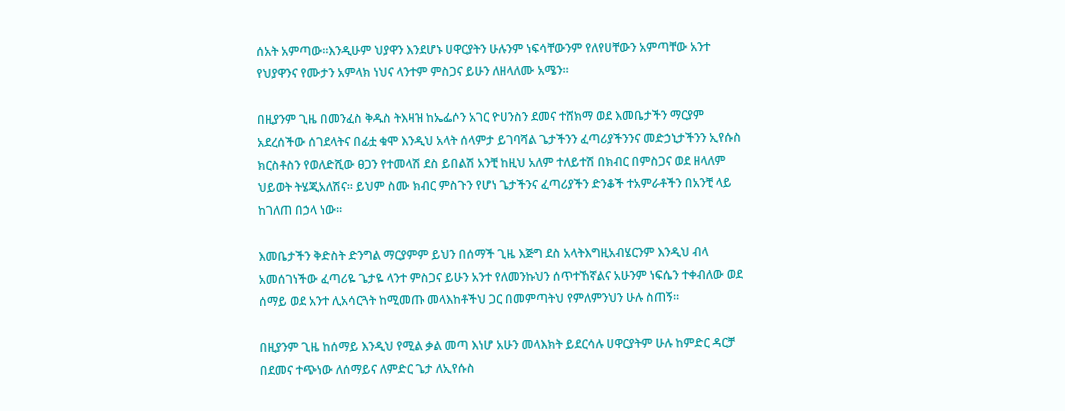ሰአት አምጣው።እንዲሁም ህያዋን እንደሆኑ ሀዋርያትን ሁሉንም ነፍሳቸውንም የለየሀቸውን አምጣቸው አንተ የህያዋንና የሙታን አምላክ ነህና ላንተም ምስጋና ይሁን ለዘላለሙ አሜን።

በዚያንም ጊዜ በመንፈስ ቅዱስ ትእዛዝ ከኤፌሶን አገር ዮሀንስን ደመና ተሸክማ ወደ እመቤታችን ማርያም አደረሰችው ሰገደላትና በፊቷ ቁሞ እንዲህ አላት ሰላምታ ይገባሻል ጌታችንን ፈጣሪያችንንና መድኃኒታችንን ኢየሱስ ክርስቶስን የወለድሺው ፀጋን የተመላሽ ደስ ይበልሽ አንቺ ከዚህ አለም ተለይተሽ በክብር በምስጋና ወደ ዘላለም ህይወት ትሄጂአለሽና። ይህም ስሙ ክብር ምስጉን የሆነ ጌታችንና ፈጣሪያችን ድንቆች ተአምራቶችን በአንቺ ላይ ከገለጠ በኃላ ነው።

እመቤታችን ቅድስት ድንግል ማርያምም ይህን በሰማች ጊዜ እጅግ ደስ አላትእግዚአብሄርንም እንዲህ ብላ አመሰገነችው ፈጣሪዬ ጌታዬ ላንተ ምስጋና ይሁን አንተ የለመንኩህን ሰጥተኸኛልና አሁንም ነፍሴን ተቀብለው ወደ ሰማይ ወደ አንተ ሊአሳርጓት ከሚመጡ መላእከቶችህ ጋር በመምጣትህ የምለምንህን ሁሉ ስጠኝ።

በዚያንም ጊዜ ከሰማይ እንዲህ የሚል ቃል መጣ እነሆ አሁን መላእክት ይደርሳሉ ሀዋርያትም ሁሉ ከምድር ዳርቻ በደመና ተጭነው ለሰማይና ለምድር ጌታ ለኢየሱስ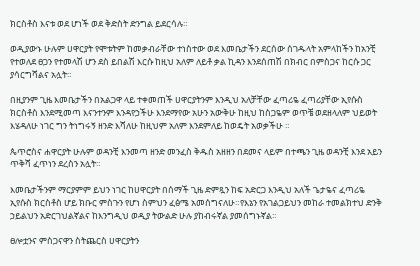ክርስቶስ እናቱ ወደ ሆነች ወደ ቅድስት ድንግል ይደርሳሉ።

ወዲያውኑ ሁሉም ሀዋርያት የሞቱትም ከመቃብራቸው ተነስተው ወደ እመቤታችን ደርሰው ሰገዱላት አምላከችን ከአንቺ የተወለደ ፀጋን የተመላሽ ሆን ደስ ይበልሽ እርሱ ከዚህ አለም ለይቶ ቃል ኪዳን እንደሰጠሽ በክብር በምስጋና ከርሱ ጋር ያሳርግሻልና አሏት።

በዚያንም ጊዜ እመቤታችን በአልጋዋ ላይ ተቀመጠች ሀዋርያትንም እንዲህ አለቻቸው ፈጣሪዬ ፈጣሪያቸው ኢየሱስ ክርስቶስ እንደሚመጣ እናንተንም እንዳየኃችሁ እንደማየው አሁን አውቅሁ ከዚህ ከስጋዬም ወጥቼ ወደዘላለም ህይወት እሄዳለሁ ነገር ግን ትነግሩኝ ዘንድ እሻለሁ ከዚህም አለም እንደምለይ ከወዴት አወቃችሁ ።

ጴጥሮስና ሐዋርያት ሁሉም ወዳንቺ እንመጣ ዘንድ መንፈስ ቅዱስ አዘዘን በደመና ላይም በተጫን ጊዜ ወዳንቺ እንደ አይን ጥቅሻ ፈጥነን ደረስን አሏት።

እመቤታችንም ማርያምም ይህን ነገር ከሀዋርያት በሰማች ጊዜ ድምጿን ከፍ አድርጋ እንዲህ አለች ጌታዬና ፈጣሪዬ ኢየሱስ ክርስቶስ ሆይ ክቡር ምስጉን የሆነ ስምህን ፈፅሜ አመሰግናለሁ።የእኔን የአገልጋይህን መከራ ተመልክተህ ድንቅ ኃይልህን አድርገህልኛልና ከእንግዲህ ወዲያ ትውልድ ሁሉ ያከብሩኛል ያመሰግኑኛል።

ፀሎቷንና ምስጋናዋን ስትጨርስ ሀዋርያትን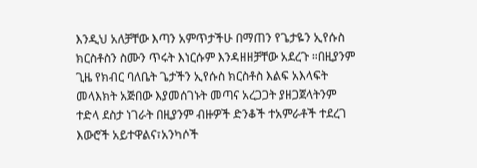እንዲህ አለቻቸው እጣን አምጥታችሁ በማጠን የጌታዬን ኢየሱስ ክርስቶስን ስሙን ጥሩት እነርሱም እንዳዘዘቻቸው አደረጉ ።በዚያንም ጊዜ የክብር ባለቤት ጌታችን ኢየሱስ ክርስቶስ እልፍ አእላፍት መላእክት አጅበው እያመሰገኑት መጣና አረጋጋት ያዘጋጀላትንም ተድላ ደስታ ነገራት በዚያንም ብዙዎች ድንቆች ተአምራቶች ተደረገ እውሮች አይተዋልና፣አንካሶች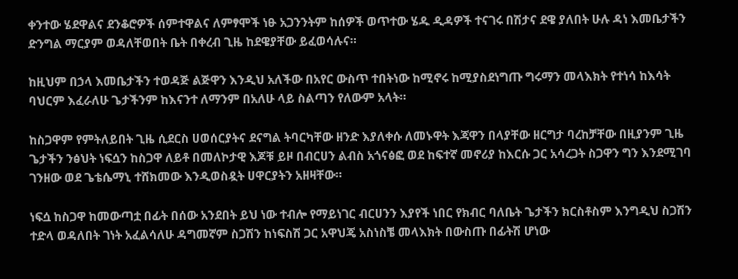ቀንተው ሄደዋልና ደንቆሮዎች ሰምተዋልና ለምፃሞች ነፁ አጋንንትም ከሰዎች ወጥተው ሄዱ ዲዳዎች ተናገሩ በሽታና ደዌ ያለበት ሁሉ ዳነ እመቤታችን ድንግል ማርያም ወዳለቸወበት ቤት በቀረብ ጊዜ ከደዌያቸው ይፈወሳሉና።

ከዚህም በኃላ እመቤታችን ተወዳጅ ልጅዋን እንዲህ አለችው በአየር ውስጥ ተበትነው ከሚኖሩ ከሚያስደነግጡ ግሩማን መላእክት የተነሳ ከእሳት ባህርም እፈራለሁ ጌታችንም ከእናንተ ለማንም በአለሁ ላይ ስልጣን የለውም አላት።

ከስጋዋም የምትለይበት ጊዜ ሲደርስ ሀወሰርያትና ደናግል ትባርካቸው ዘንድ እያለቀሱ ለመኑዋት እጃዋን በላያቸው ዘርግታ ባረከቻቸው በዚያንም ጊዜ ጌታችን ንፅህት ነፍሷን ከስጋዋ ለይቶ በመለኮታዊ እጆቹ ይዞ በብርሀን ልብስ አጎናፅፎ ወደ ከፍተኛ መኖሪያ ከእርሱ ጋር አሳረጋት ስጋዋን ግን እንደሚገባ ገንዘው ወደ ጌቴሴማኒ ተሸክመው እንዲወስዷት ሀዋርያትን አዘዛቸው።

ነፍሷ ከስጋዋ ከመውጣቷ በፊት በሰው አንደበት ይህ ነው ተብሎ የማይነገር ብርሀንን እያየች ነበር የክብር ባለቤት ጌታችን ክርስቶስም እንግዲህ ስጋሽን ተድላ ወዳለበት ገነት አፈልሳለሁ ዳግመኛም ስጋሽን ከነፍስሽ ጋር አዋህጄ አስነስቼ መላእክት በውስጡ በፊትሽ ሆነው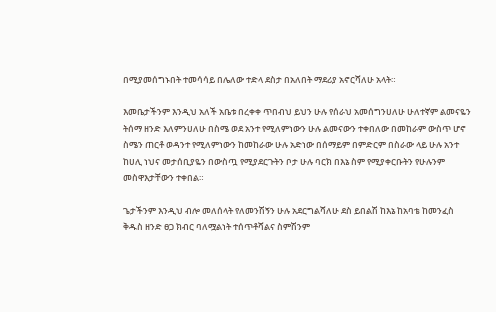በሚያመሰግኑበት ተመሳሳይ በሌለው ተድላ ደስታ በአለበት ማደሪያ አኖርሻለሁ አላት።

እመቤታችንም እንዲህ አለች አቤቱ በረቀቀ ጥበብህ ይህን ሁሉ የሰራህ አመሰግንሀለሁ ሁለተኛም ልመናዬን ትሰማ ዘንድ እለምንሀለሁ በስሜ ወደ አንተ የሚለምነውን ሁሉ ልመናውን ተቀበለው በመከራም ውስጥ ሆኖ ስሜን ጠርቶ ወዳንተ የሚለምነውን ከመከራው ሁሉ አድነው በሰማይም በምድርም በስራው ላይ ሁሉ አንተ ከሀሊ ነህና መታሰቢያዬን በውስጧ የሚያደርጉትን ቦታ ሁሉ ባርክ በእኔ ስም የሚያቀርቡትን የሁሉንም መስዋእታቸውን ተቀበል።

ጌታችንም እንዲህ ብሎ መለሰላት የለመንሽኝን ሁሉ አደርግልሻለሁ ደስ ይበልሽ ከእኔ ከአባቴ ከመንፈስ ቅዱስ ዘንድ ፀጋ ክብር ባለሟልነት ተሰጥቶሻልና ስምሽንም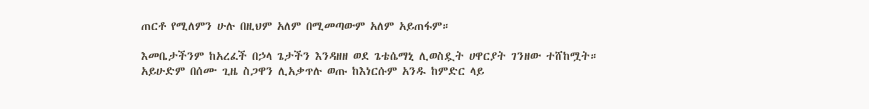ጠርቶ የሚለምን ሁሉ በዚህም አለም በሚመጣውም አለም አይጠፋም።

እመቤታችንም ከአረፈች በኃላ ጌታችን እንዳዘዘ ወደ ጌቴሴማኒ ሊወስዷት ሀዋርያት ገንዘው ተሸከሟት። አይሁድም በሰሙ ጊዜ ስጋዋን ሊአቃጥሉ ወጡ ከእነርሱም አንዱ ከምድር ላይ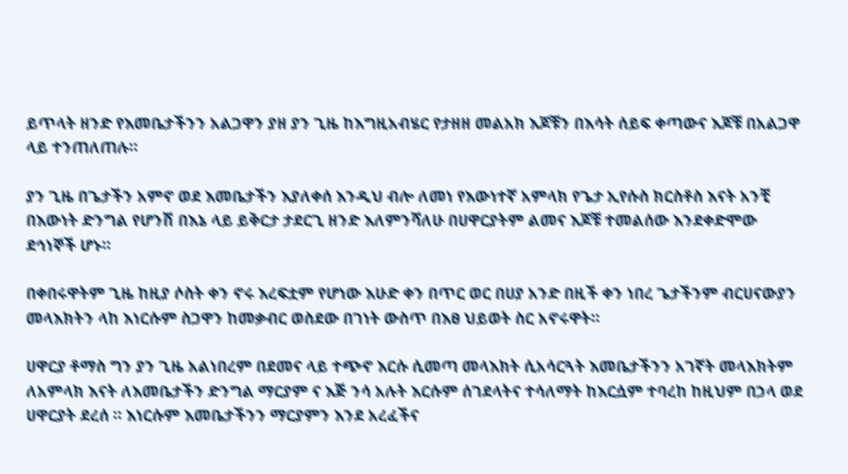ይጥላት ዘንድ የእመቤታችንን አልጋዋን ያዘ ያን ጊዜ ከእግዚአብሄር የታዘዘ መልአክ እጆቹን በእሳት ሰይፍ ቀጣውና እጆቹ በአልጋዋ ላይ ተንጠለጠሉ።

ያን ጊዜ በጌታችን አምኖ ወደ እመቤታችን እያለቀሰ እንዲህ ብሎ ለመነ የእውነተኛ አምላክ የጌታ ኢየሱስ ክርስቶስ እናት አንቺ በእውነት ድንግል የሆንሽ በእኔ ላይ ይቅርታ ታደርጊ ዘንድ እለምንሻለሁ በሀዋርያትም ልመና እጆቹ ተመልሰው እንደቀድሞው ደኅነኞች ሆኑ።

በቀበሩዋትም ጊዜ ከዚያ ሶስት ቀን ኖሩ እረፍቷም የሆነው እሁድ ቀን በጥር ወር በሀያ አንድ በዚች ቀን ነበረ ጌታችንም ብርሀናውያን መላእክትን ላከ እነርሱም ስጋዋን ከመቃብር ወስደው በገነት ውስጥ በእፀ ህይወት ስር አኖሩዋት።

ሀዋርያ ቶማስ ግን ያን ጊዜ አልነበረም በደመና ላይ ተጭኖ እርሱ ሲመጣ መላእክት ሲአሳርጓት እመቤታችንን አገኛት መላእክትም ለአምላክ እናት ለእመቤታችን ድንግል ማርያም ና እጅ ንሳ አሉት እርሱም ሰገደላትና ተሳለማት ከእርሷም ተባረከ ከዚህም በኃላ ወደ ሀዋርያት ደረሰ ። እነርሱም እመቤታችንን ማርያምን እንደ አረፈችና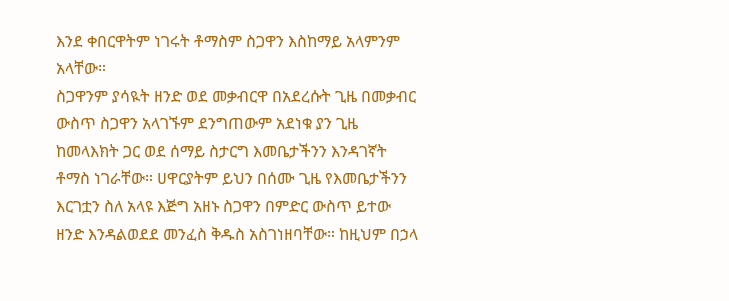እንደ ቀበርዋትም ነገሩት ቶማስም ስጋዋን እስከማይ አላምንም አላቸው።
ስጋዋንም ያሳዪት ዘንድ ወደ መቃብርዋ በአደረሱት ጊዜ በመቃብር ውስጥ ስጋዋን አላገኙም ደንግጠውም አደነቁ ያን ጊዜ ከመላእክት ጋር ወደ ሰማይ ስታርግ እመቤታችንን እንዳገኛት ቶማስ ነገራቸው። ሀዋርያትም ይህን በሰሙ ጊዜ የእመቤታችንን እርገቷን ስለ አላዩ እጅግ አዘኑ ስጋዋን በምድር ውስጥ ይተው ዘንድ እንዳልወደደ መንፈስ ቅዱስ አስገነዘባቸው። ከዚህም በኃላ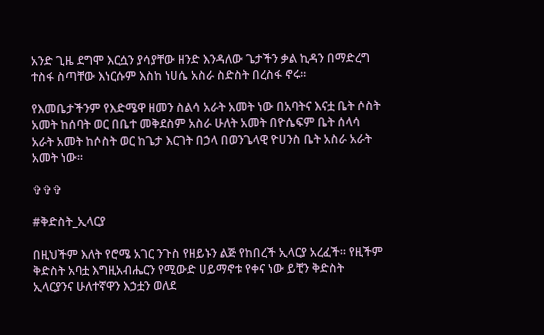አንድ ጊዜ ደግሞ እርሷን ያሳያቸው ዘንድ እንዳለው ጌታችን ቃል ኪዳን በማድረግ ተስፋ ስጣቸው እነርሱም እስከ ነሀሴ አስራ ስድስት በረስፋ ኖሩ።

የእመቤታችንም የእድሜዋ ዘመን ስልሳ አራት አመት ነው በአባትና እናቷ ቤት ሶስት አመት ከሰባት ወር በቤተ መቅደስም አስራ ሁለት አመት በዮሴፍም ቤት ሰላሳ አራት አመት ከሶስት ወር ከጌታ እርገት በኃላ በወንጌላዊ ዮሀንስ ቤት አስራ አራት አመት ነው።

✞✞✞

#ቅድስት_ኢላርያ

በዚህችም እለት የሮሜ አገር ንጉስ የዘይኑን ልጅ የከበረች ኢላርያ አረፈች። የዚችም ቅድስት አባቷ እግዚአብሔርን የሚውድ ሀይማኖቱ የቀና ነው ይቺን ቅድስት ኢላርያንና ሁለተኛዋን እኃቷን ወለደ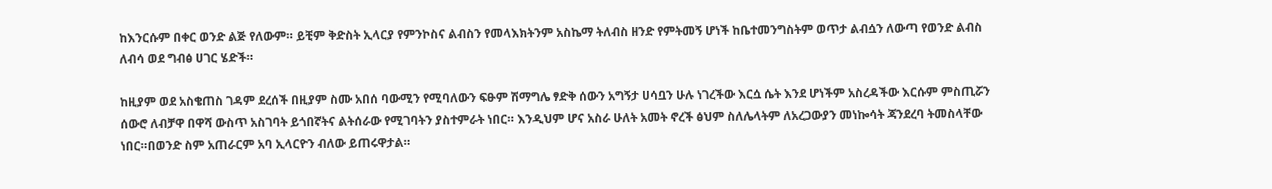ከእንርሱም በቀር ወንድ ልጅ የለውም። ይቺም ቅድስት ኢላርያ የምንኮስና ልብስን የመላእክትንም አስኬማ ትለብስ ዘንድ የምትመኝ ሆነች ከቤተመንግስትም ወጥታ ልብሷን ለውጣ የወንድ ልብስ ለብሳ ወደ ግብፅ ሀገር ሄድች።

ከዚያም ወደ አስቄጠስ ገዳም ደረሰች በዚያም ስሙ አበሰ ባውሚን የሚባለውን ፍፁም ሽማግሌ ፃድቅ ሰውን አግኝታ ሀሳቧን ሁሉ ነገረችው እርሷ ሴት እንደ ሆነችም አስረዳችው እርሱም ምስጢሯን ሰውሮ ለብቻዋ በዋሻ ውስጥ አስገባት ይጎበኛትና ልትሰራው የሚገባትን ያስተምራት ነበር። እንዲህም ሆና አስራ ሁለት አመት ኖረች ፅህም ስለሌላትም ለአረጋውያን መነኰሳት ጃንደረባ ትመስላቸው ነበር።በወንድ ስም አጠራርም አባ ኢላርዮን ብለው ይጠሩዋታል።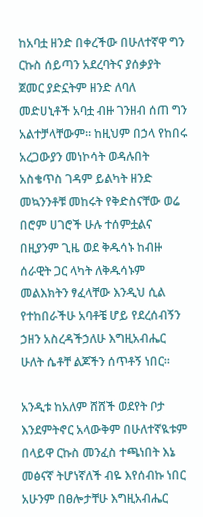ከአባቷ ዘንድ በቀረችው በሁለተኛዋ ግን ርኩስ ሰይጣን አደረባትና ያሰቃያት ጀመር ያድኗትም ዘንድ ለባለ መድሀኒቶች አባቷ ብዙ ገንዘብ ሰጠ ግን አልተቻላቸውም። ከዚህም በኃላ የከበሩ አረጋውያን መነኮሳት ወዳሉበት አስቄጥስ ገዳም ይልካት ዘንድ መኳንንቶቹ መከሩት የቅድስናቸው ወሬ በሮም ሀገሮች ሁሉ ተሰምቷልና በዚያንም ጊዜ ወደ ቅዱሳኑ ከብዙ ሰራዊት ጋር ላካት ለቅዱሳኑም መልእክትን ፃፈላቸው እንዲህ ሲል የተከበራችሁ አባቶቼ ሆይ የደረሰብኝን ኃዘን አስረዳችኃለሁ እግዚአብሔር ሁለት ሴቶቸ ልጆችን ሰጥቶኝ ነበር።

አንዲቱ ከአለም ሸሸች ወደየት ቦታ እንደምትኖር አላውቅም በሁለተኛዪቱም በላይዋ ርኩስ መንፈስ ተጫነበት እኔ መፅናኛ ትሆነኛለች ብዬ እየሰብኩ ነበር አሁንም በፀሎታቸሁ እግዚአብሔር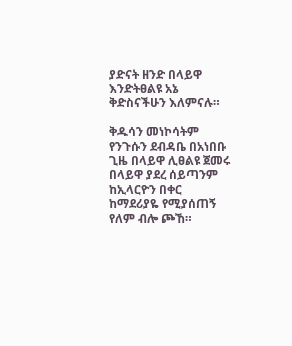ያድናት ዘንድ በላይዋ እንድትፀልዩ አኔ ቅድስናችሁን እለምናሉ።

ቅዱሳን መነኮሳትም የንጉሱን ደብዳቤ በአነበቡ ጊዜ በላይዋ ሊፀልዩ ጀመሩ በላይዋ ያደረ ሰይጣንም ከኢላርዮን በቀር ከማደሪያዬ የሚያሰጠኝ የለም ብሎ ጮኸ።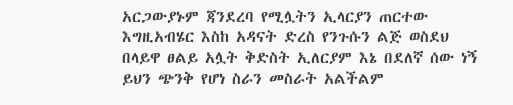አርጋውያኑም ጃንደረባ የሚሏትን ኢላርያን ጠርተው እግዚአብሄር እስከ አዳናት ድረስ የንጉሱን ልጅ ወስደህ በላይዋ ፀልይ አሏት ቅድስት ኢለርያም እኔ በደለኛ ሰው ነኝ ይህን ጭንቅ የሆነ ስራን መስራት አልችልም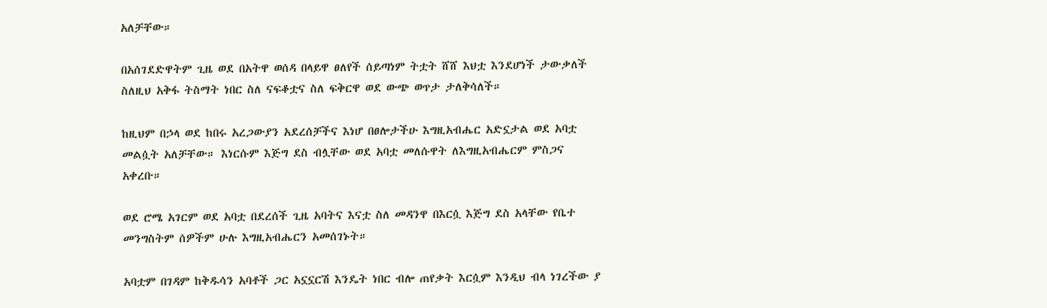አለቻቸው።

በአሰገደድዋትም ጊዜ ወደ በአትዋ ወሰዳ በላይዋ ፀለየች ሰይጣነም ትቷት ሸሸ እህቷ እንደሆነች ታውቃለች ስለዚህ አቅፋ ትስማት ነበር ስለ ናፍቆቷና ስለ ፍቅርዋ ወደ ውጭ ወጥታ ታለቅሳለች።

ከዚህም በኃላ ወደ ከበሩ አረጋውያን አደረሰቻችና እነሆ በፀሎታችሁ እግዚአብሔር አድኗታል ወደ አባቷ መልሷት አለቻቸው። እነርሱም እጅግ ደስ ብሏቸው ወደ አባቷ መለሱዋት ለእግዚአብሔርም ምስጋና አቀረቡ።

ወደ ሮሜ አገርም ወደ አባቷ በደረሰች ጊዜ አባትና እናቷ ስለ መዳንዋ በእርሷ እጅግ ደስ አላቸው የቤተ መንግስትም ሰዎችም ሁሉ እግዚአብሔርን አመሰገኑት።

አባቷም በገዳም ከቅዱሳን አባቶች ጋር አኗኗርሽ እንዴት ነበር ብሎ ጠየቃት እርሷም እንዲህ ብላ ነገረችው ያ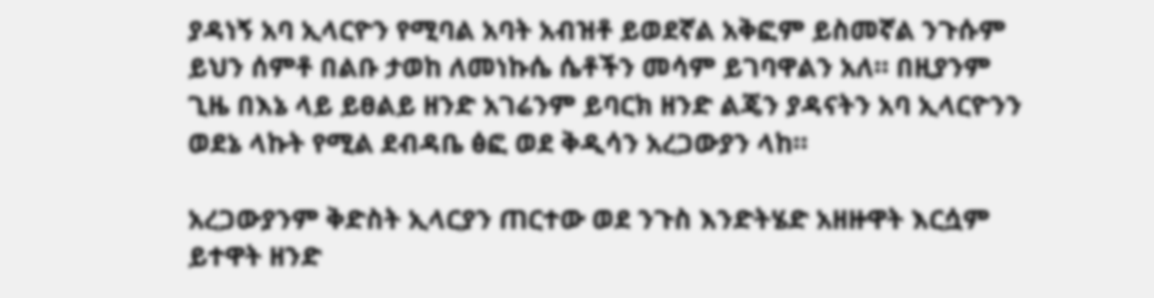ያዳነኝ አባ ኢላርዮን የሚባል አባት አብዝቶ ይወደኛል አቅፎም ይስመኛል ንጉሱም ይህን ሰምቶ በልቡ ታወከ ለመነኩሴ ሴቶችን መሳም ይገባዋልን አለ። በዚያንም ጊዜ በእኔ ላይ ይፀልይ ዘንድ አገሬንም ይባርክ ዘንድ ልጄን ያዳናትን አባ ኢላርዮንን ወደኔ ላኩት የሚል ደብዳቤ ፅፎ ወደ ቅዲሳን አረጋውያን ላከ።

አረጋውያንም ቅድስት ኢላርያን ጠርተው ወደ ንጉስ እንድትሄድ አዘዙዋት እርሷም ይተዋት ዘንድ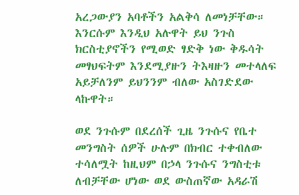አረጋውያን አባቶችን አልቅሳ ለመነቻቸው። እንርሱም እንዲህ አሉዋት ይህ ንጉስ ክርስቲያኖችን የሚወድ ፃድቅ ነው ቅዱሳት መፃህፍትም እንደሚያዙን ትእዛዙን መተላለፍ አይቻለንም ይህንንም ብለው አስገድደው ላኩዋት።

ወደ ንጉሱም በደረሰች ጊዜ ንጉሱና የቤተ መንግስት ሰዎች ሁሉም በክብር ተቀብለው ተሳለሟት ከዚህም በኃላ ንጉሱና ንግስቲቱ ለብቻቸው ሆነው ወደ ውስጠኛው አዳራሽ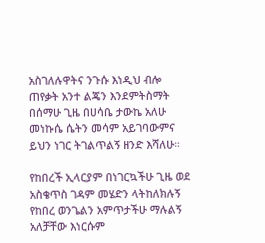አስገለሉዋትና ንጉሱ እነዲህ ብሎ ጠየቃት አንተ ልጄን እንደምትስማት በሰማሁ ጊዜ በሀሳቤ ታውኬ አለሁ መነኩሴ ሴትን መሳም አይገባውምና ይህን ነገር ትገልጥልኝ ዘንድ እሻለሁ።

የከበረች ኢላርያም በነገርኳችሁ ጊዜ ወደ አስቄጥስ ገዳም መሄድን ላትከለክሉኝ የከበረ ወንጌልን አምጥታችሁ ማሉልኝ አለቻቸው እነርሱም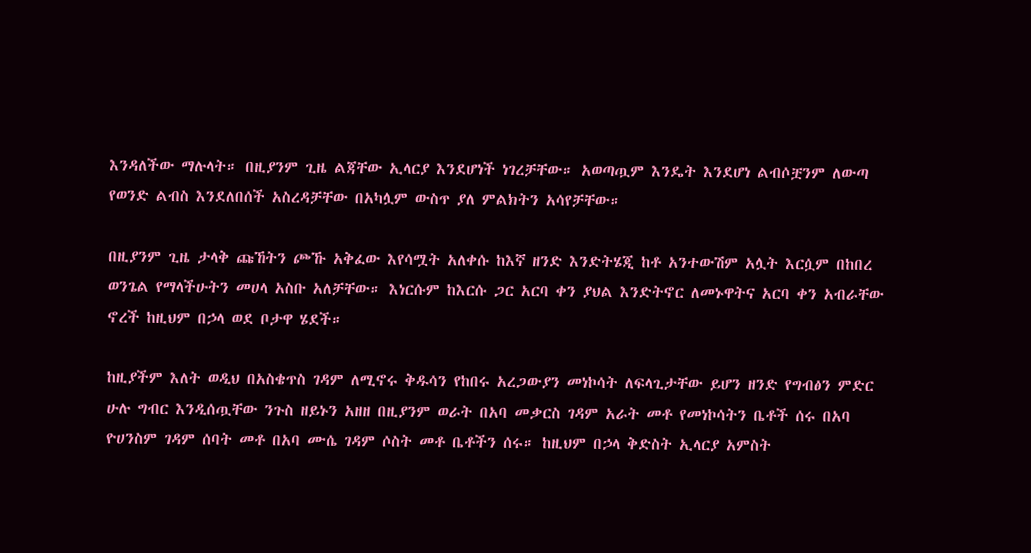እንዳለችው ማሉላት። በዚያንም ጊዜ ልጃቸው ኢላርያ እንደሆነች ነገረቻቸው። አወጣጧም እንዴት እንደሆነ ልብሶቿንም ለውጣ የወንድ ልብስ እንደለበሰች አስረዳቻቸው በአካሏም ውስጥ ያለ ምልክትን አሳየቻቸው።

በዚያንም ጊዜ ታላቅ ጩኸትን ጮኹ አቅፈው እየሳሟት አለቀሱ ከእኛ ዘንድ እንድትሄጂ ከቶ አንተውሽም አሏት እርሷም በከበረ ወንጌል የማላችሁትን መሀላ አስቡ አለቻቸው። እነርሱም ከእርሱ ጋር አርባ ቀን ያህል እንድትኖር ለመኑዋትና አርባ ቀን አብራቸው ኖረች ከዚህም በኃላ ወደ ቦታዋ ሄደች።

ከዚያችም እለት ወዲህ በአስቄጥስ ገዳም ለሚኖሩ ቅዱሳን የከበሩ አረጋውያን መነኮሳት ለፍላጊታቸው ይሆን ዘንድ የግብፅን ምድር ሁሉ ግብር እንዲሰጧቸው ንጉስ ዘይኑን አዘዘ በዚያንም ወራት በአባ መቃርስ ገዳም አራት መቶ የመነኮሳትን ቤቶች ሰሩ በአባ ዮሀንስም ገዳም ሰባት መቶ በአባ ሙሴ ገዳም ሶስት መቶ ቤቶችን ሰሩ። ከዚህም በኃላ ቅድስት ኢላርያ አምስት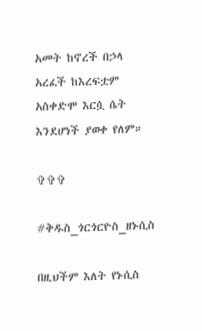አመት ከኖረች በኃላ አረፈች ከእረፍቷም አስቀድሞ እርሷ ሴት እንደሆነች ያወቀ የለም።

✞✞✞

#ቅዱስ_ጎርጎርዮስ_ዘኑሲስ

በዚህችም እለት የኑሲስ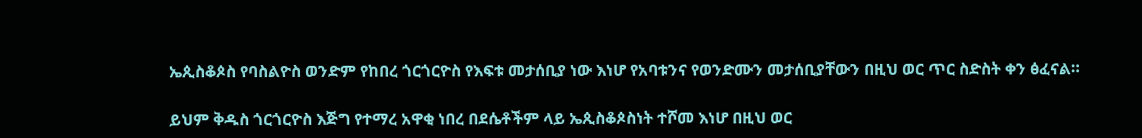ኤጲስቆጶስ የባስልዮስ ወንድም የከበረ ጎርጎርዮስ የእፍቱ መታሰቢያ ነው እነሆ የአባቱንና የወንድሙን መታሰቢያቸውን በዚህ ወር ጥር ስድስት ቀን ፅፈናል።

ይህም ቅዱስ ጎርጎርዮስ እጅግ የተማረ አዋቂ ነበረ በደሴቶችም ላይ ኤጲስቆጶስነት ተሾመ እነሆ በዚህ ወር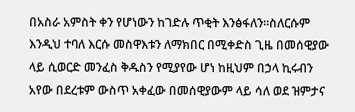በአስራ አምስት ቀን የሆነውን ከገድሉ ጥቂት እንፅፋለን።ስለርሱም እንዲህ ተባለ እርሱ መስዋእቱን ለማክበር በሚቀድስ ጊዜ በመሰዊያው ላይ ሲወርድ መንፈስ ቅዱስን የሚያየው ሆነ ከዚህም በኃላ ኪሩብን አየው በደረቱም ውስጥ አቀፈው በመሰዊያውም ላይ ሳለ ወደ ዝምታና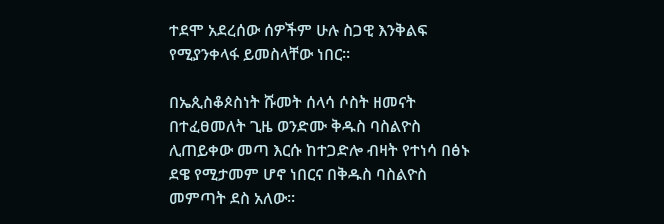ተደሞ አደረሰው ሰዎችም ሁሉ ስጋዊ እንቅልፍ የሚያንቀላፋ ይመስላቸው ነበር።

በኤጲስቆጶስነት ሹመት ሰላሳ ሶስት ዘመናት በተፈፀመለት ጊዜ ወንድሙ ቅዱስ ባስልዮስ ሊጠይቀው መጣ እርሱ ከተጋድሎ ብዛት የተነሳ በፅኑ ደዌ የሚታመም ሆኖ ነበርና በቅዱስ ባስልዮስ መምጣት ደስ አለው።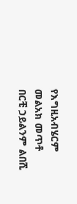የእግዚአብሄርም መልአክ መጥቶ በርቺ ኃይልንም ልበሺ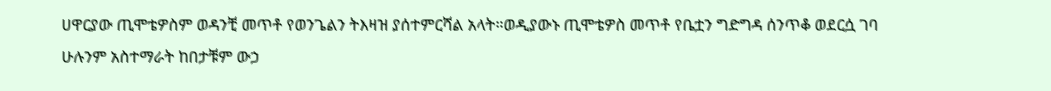ሀዋርያው ጢሞቴዎስም ወዳንቺ መጥቶ የወንጌልን ትእዛዝ ያሰተምርሻል አላት።ወዲያውኑ ጢሞቴዎስ መጥቶ የቤቷን ግድግዳ ሰንጥቆ ወደርሷ ገባ ሁሉንም አስተማራት ከበታቹም ውኃ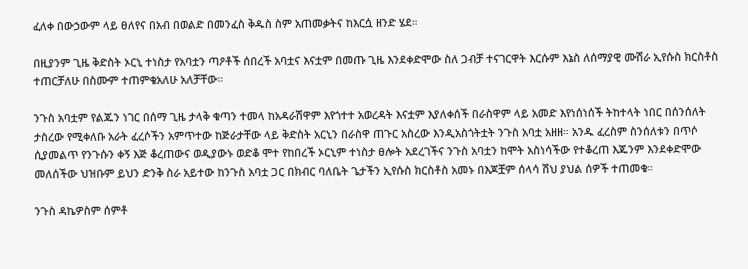ፈለቀ በውኃውም ላይ ፀለየና በአብ በወልድ በመንፈስ ቅዱስ ስም አጠመቃትና ከእርሷ ዘንድ ሄደ።

በዚያንም ጊዜ ቅድስት ኦርኒ ተነስታ የአባቷን ጣዖቶች ሰበረች አባቷና እናቷም በመጡ ጊዜ እንደቀድሞው ስለ ጋብቻ ተናገርዋት እርሱም እኔስ ለሰማያዊ ሙሽራ ኢየሱስ ክርስቶስ ተጠርቻለሁ በስሙም ተጠምቄአለሁ አለቻቸው።

ንጉስ አባቷም የልጁን ነገር በሰማ ጊዜ ታላቅ ቁጣን ተመላ ከአዳራሽዋም እየጎተተ አወረዳት እናቷም እያለቀሰች በራስዋም ላይ አመድ እየነሰነሰች ትከተላት ነበር በሰንሰለት ታስረው የሚቀለቡ አራት ፈረሶችን አምጥተው ከጅራታቸው ላይ ቅድስት አርኒን በራስዋ ጠጉር አስረው እንዲአስጎትቷት ንጉስ አባቷ አዘዘ። አንዱ ፈረስም ስንሰለቱን በጥሶ ሲያመልጥ የንጉሱን ቀኝ እጅ ቆረጠውና ወዲያውኑ ወድቆ ሞተ የከበረች ኦርኒም ተነስታ ፀሎት አደረገችና ንጉስ አባቷን ከሞት አስነሳችው የተቆረጠ እጁንም እንደቀድሞው መለሰችው ህዝቡም ይህን ድንቅ ስራ አይተው ከንጉስ አባቷ ጋር በክብር ባለቤት ጌታችን ኢየሱስ ክርስቶስ አመኑ በእጆቿም ሰላሳ ሽህ ያህል ሰዎች ተጠመቁ።

ንጉስ ዳኬዎስም ሰምቶ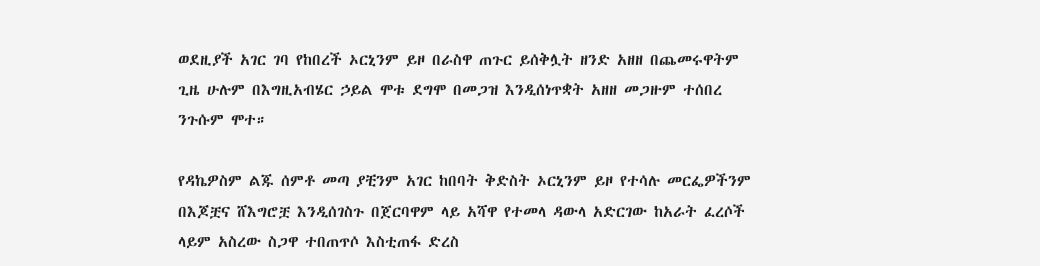ወደዚያች አገር ገባ የከበረች ኦርኒንም ይዞ በራስዋ ጠጉር ይሰቅሏት ዘንድ አዘዘ በጨመሩዋትም ጊዜ ሁሉም በእግዚአብሄር ኃይል ሞቱ ደግሞ በመጋዝ እንዲሰነጥቋት አዘዘ መጋዙም ተሰበረ ንጉሱም ሞተ።

የዳኬዎስም ልጁ ሰምቶ መጣ ያቺንም አገር ከበባት ቅድስት ኦርኒንም ይዞ የተሳሉ መርፌዎችንም በእጆቿና ሸእግሮቿ እንዲሰገስጉ በጀርባዋም ላይ አሻዋ የተመላ ዳውላ አድርገው ከአራት ፈረሶች ላይም አስረው ስጋዋ ተበጠጥሶ እስቲጠፋ ድረስ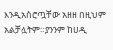እንዲአስሮጧቸው አዘዘ በዚህም አልቻሏትም።ያንንም ከሀዲ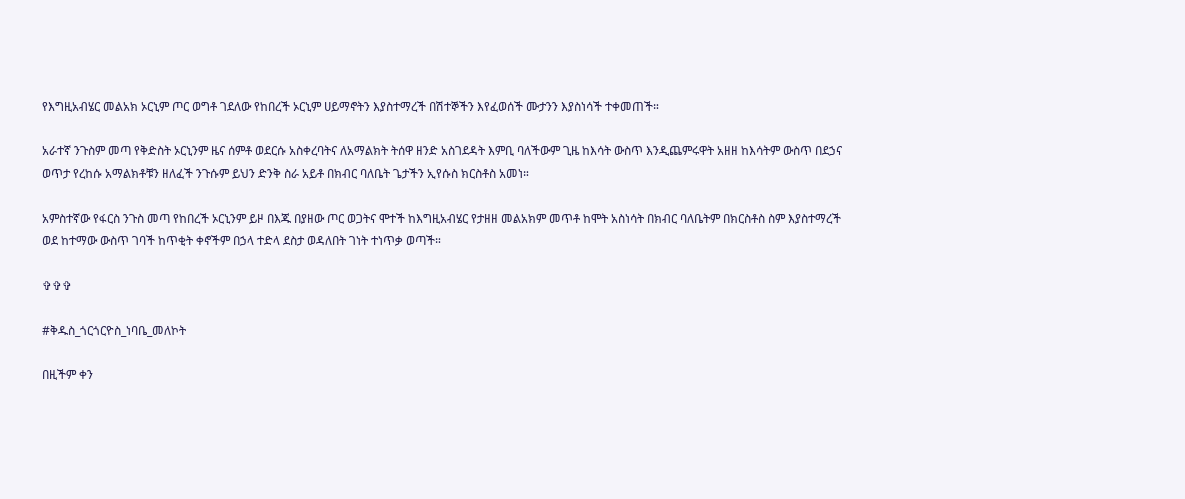የእግዚአብሄር መልአክ ኦርኒም ጦር ወግቶ ገደለው የከበረች ኦርኒም ሀይማኖትን እያስተማረች በሽተኞችን እየፈወሰች ሙታንን እያስነሳች ተቀመጠች።

አራተኛ ንጉስም መጣ የቅድስት ኦርኒንም ዜና ሰምቶ ወደርሱ አስቀረባትና ለአማልክት ትሰዋ ዘንድ አስገደዳት እምቢ ባለችውም ጊዜ ከእሳት ውስጥ እንዲጨምሩዋት አዘዘ ከእሳትም ውስጥ በደኃና ወጥታ የረከሱ አማልክቶቹን ዘለፈች ንጉሱም ይህን ድንቅ ስራ አይቶ በክብር ባለቤት ጌታችን ኢየሱስ ክርስቶስ አመነ።

አምስተኛው የፋርስ ንጉስ መጣ የከበረች ኦርኒንም ይዞ በእጁ በያዘው ጦር ወጋትና ሞተች ከእግዚአብሄር የታዘዘ መልአክም መጥቶ ከሞት አስነሳት በክብር ባለቤትም በክርስቶስ ስም እያስተማረች ወደ ከተማው ውስጥ ገባች ከጥቂት ቀኖችም በኃላ ተድላ ደስታ ወዳለበት ገነት ተነጥቃ ወጣች።

✞✞✞

#ቅዱስ_ጎርጎርዮስ_ነባቤ_መለኮት

በዚችም ቀን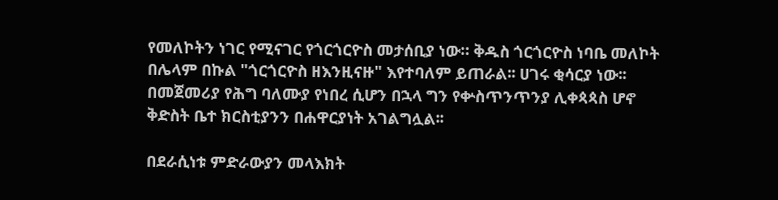የመለኮትን ነገር የሚናገር የጎርጎርዮስ መታሰቢያ ነው። ቅዱስ ጎርጎርዮስ ነባቤ መለኮት በሌላም በኩል "ጎርጎርዮስ ዘእንዚናዙ" እየተባለም ይጠራል፡፡ ሀገሩ ቂሳርያ ነው፡፡ በመጀመሪያ የሕግ ባለሙያ የነበረ ሲሆን በኋላ ግን የቍስጥንጥንያ ሊቀጳጳስ ሆኖ ቅድስት ቤተ ክርስቲያንን በሐዋርያነት አገልግሏል፡፡

በደራሲነቱ ምድራውያን መላእክት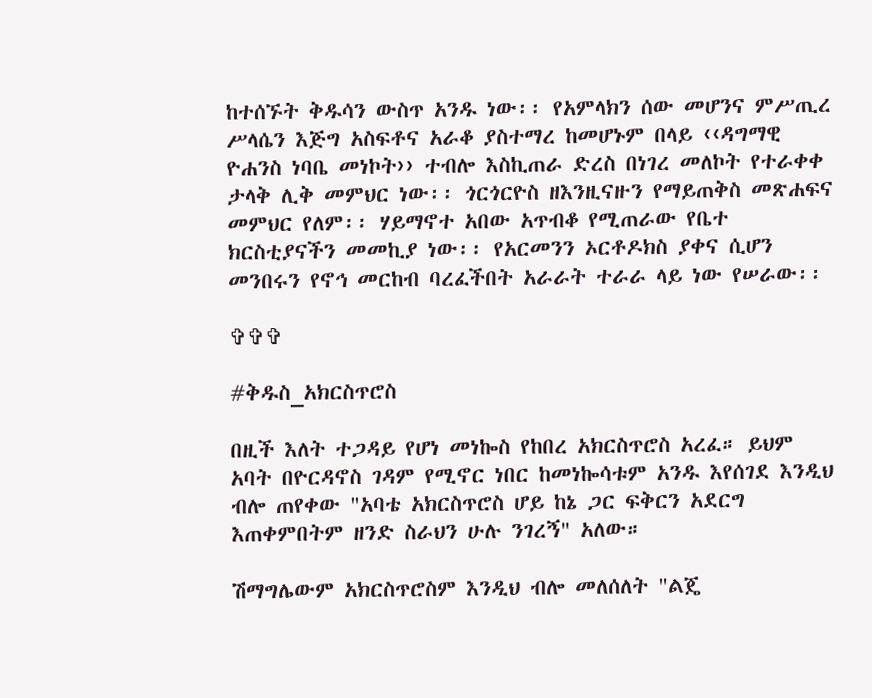ከተሰኙት ቅዱሳን ውስጥ አንዱ ነው፡፡ የአምላክን ሰው መሆንና ምሥጢረ ሥላሴን እጅግ አስፍቶና አራቆ ያስተማረ ከመሆኑም በላይ ‹‹ዳግማዊ ዮሐንስ ነባቤ መነኮት›› ተብሎ እስኪጠራ ድረስ በነገረ መለኮት የተራቀቀ ታላቅ ሊቅ መምህር ነው፡፡ ጎርጎርዮስ ዘእንዚናዙን የማይጠቅስ መጽሐፍና መምህር የለም፡፡ ሃይማኖተ አበው አጥብቆ የሚጠራው የቤተ ክርስቲያናችን መመኪያ ነው፡፡ የአርመንን ኦርቶዶክስ ያቀና ሲሆን መንበሩን የኖኅ መርከብ ባረፈችበት አራራት ተራራ ላይ ነው የሠራው፡፡

✞✞✞

#ቅዱስ_አክርስጥሮስ

በዚች እለት ተጋዳይ የሆነ መነኰስ የከበረ አክርስጥሮስ አረፈ። ይህም አባት በዮርዳኖስ ገዳም የሚኖር ነበር ከመነኰሳቱም አንዱ እየሰገደ እንዲህ ብሎ ጠየቀው "አባቴ አክርስጥሮስ ሆይ ከኔ ጋር ፍቅርን አደርግ እጠቀምበትም ዘንድ ስራህን ሁሉ ንገረኝ" አለው።

ሽማግሌውም አክርስጥሮስም እንዲህ ብሎ መለሰለት "ልጄ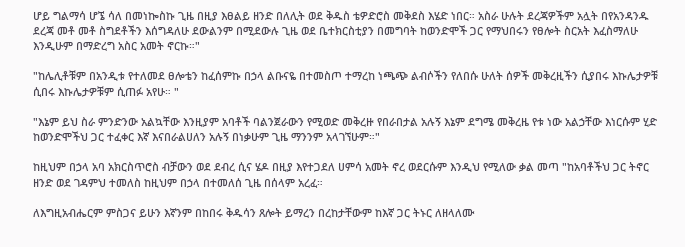ሆይ ግልማሳ ሆኜ ሳለ በመነኰስኩ ጊዜ በዚያ እፀልይ ዘንድ በለሊት ወደ ቅዱስ ቴዎድሮስ መቅደስ እሄድ ነበር። አስራ ሁሉት ደረጃዎችም አሏት በየአንዳንዱ ደረጃ መቶ መቶ ስግደቶችን እሰግዳለሁ ደውልንም በሚደውሉ ጊዜ ወደ ቤተክርስቲያን በመግባት ከወንድሞች ጋር የማህበሩን የፀሎት ስርአት እፈስማለሁ እንዲሁም በማድረግ አስር አመት ኖርኩ።"

"ከሌሊቶቹም በአንዲቱ የተለመደ ፀሎቴን ከፈሰምኩ በኃላ ልቡናዬ በተመስጦ ተማረከ ነጫጭ ልብሶችን የለበሱ ሁለት ሰዎች መቅረዚችን ሲያበሩ እኩሌታዎቹ ሲበሩ እኩሌታዎቹም ሲጠፉ አየሁ። "

"እኔም ይህ ስራ ምንድንው አልኳቸው እንዚያም አባቶች ባልንጀራውን የሚወድ መቅረዙ የበራበታል አሉኝ እኔም ደግሜ መቅረዜ የቱ ነው አልኃቸው እነርሱም ሂድ ከወንድሞችህ ጋር ተፈቀር እኛ እናበራልሀለን አሉኝ በነቃሁም ጊዜ ማንንም አላገኘሁም።"

ከዚህም በኃላ አባ አክርስጥሮስ ብቻውን ወደ ደብረ ሲና ሄዶ በዚያ እየተጋደለ ሀምሳ አመት ኖረ ወደርሱም እንዲህ የሚለው ቃል መጣ "ከአባቶችህ ጋር ትኖር ዘንድ ወደ ገዳምህ ተመለስ ከዚህም በኃላ በተመለሰ ጊዜ በሰላም አረፈ።

ለእግዚአብሔርም ምስጋና ይሁን እኛንም በከበሩ ቅዱሳን ጸሎት ይማረን በረከታቸውም ከእኛ ጋር ትኑር ለዘላለሙ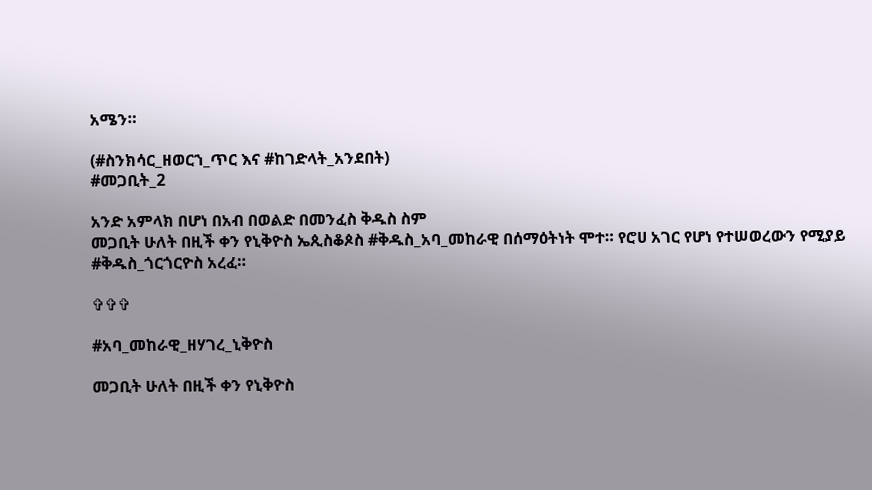አሜን።

(#ስንክሳር_ዘወርኀ_ጥር እና #ከገድላት_አንደበት)
#መጋቢት_2

አንድ አምላክ በሆነ በአብ በወልድ በመንፈስ ቅዱስ ስም
መጋቢት ሁለት በዚች ቀን የኒቅዮስ ኤጲስቆጶስ #ቅዱስ_አባ_መከራዊ በሰማዕትነት ሞተ። የሮሀ አገር የሆነ የተሠወረውን የሚያይ #ቅዱስ_ጎርጎርዮስ አረፈ።

✞✞✞

#አባ_መከራዊ_ዘሃገረ_ኒቅዮስ

መጋቢት ሁለት በዚች ቀን የኒቅዮስ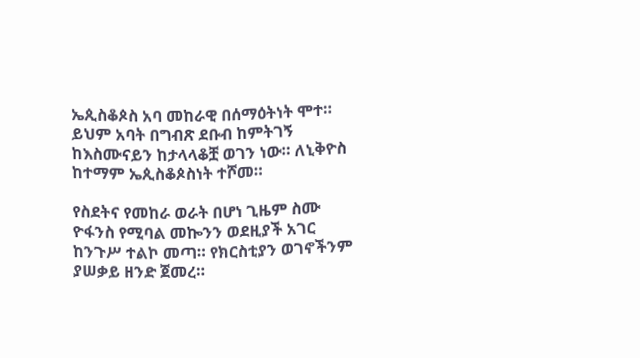ኤጲስቆጶስ አባ መከራዊ በሰማዕትነት ሞተ። ይህም አባት በግብጽ ደቡብ ከምትገኝ ከእስሙናይን ከታላላቆቿ ወገን ነው። ለኒቅዮስ ከተማም ኤጲስቆጶስነት ተሾመ።

የስደትና የመከራ ወራት በሆነ ጊዜም ስሙ ዮፋንስ የሚባል መኰንን ወደዚያች አገር ከንጉሥ ተልኮ መጣ። የክርስቲያን ወገኖችንም ያሠቃይ ዘንድ ጀመረ።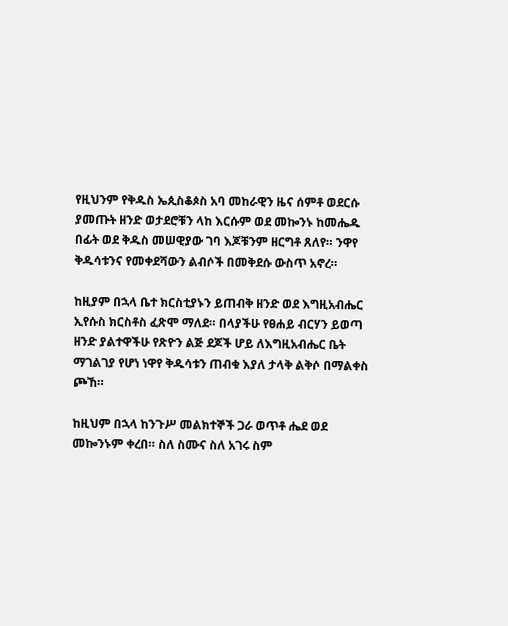የዚህንም የቅዱስ ኤጲስቆጶስ አባ መከራዊን ዜና ሰምቶ ወደርሱ ያመጡት ዘንድ ወታደሮቹን ላከ እርሱም ወደ መኰንኑ ከመሔዱ በፊት ወደ ቅዱስ መሠዊያው ገባ እጆቹንም ዘርግቶ ጸለየ። ንዋየ ቅዱሳቱንና የመቀደሻውን ልብሶች በመቅደሱ ውስጥ አኖረ።

ከዚያም በኋላ ቤተ ክርስቲያኑን ይጠብቅ ዘንድ ወደ እግዚአብሔር ኢየሱስ ክርስቶስ ፈጽሞ ማለደ። በላያችሁ የፀሐይ ብርሃን ይወጣ ዘንድ ያልተዋችሁ የጽዮን ልጅ ደጆች ሆይ ለእግዚአብሔር ቤት ማገልገያ የሆነ ነዋየ ቅዱሳቱን ጠብቁ እያለ ታላቅ ልቅሶ በማልቀስ ጮኸ።

ከዚህም በኋላ ከንጉሥ መልክተኞች ጋራ ወጥቶ ሔደ ወደ መኰንኑም ቀረበ። ስለ ስሙና ስለ አገሩ ስም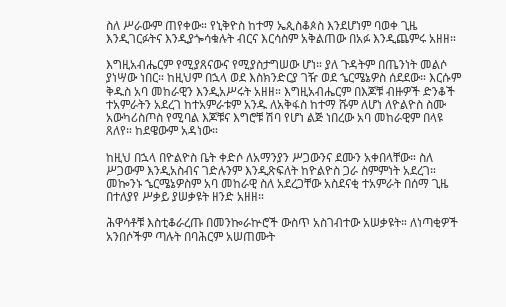ስለ ሥራውም ጠየቀው። የኒቅዮስ ከተማ ኤጲስቆጶስ እንደሆነም ባወቀ ጊዜ እንዲገርፉትና እንዲያጐሳቁሉት ብርና እርሳስም አቅልጠው በአፉ እንዲጨምሩ አዘዘ።

እግዚአብሔርም የሚያጸናውና የሚያስታግሠው ሆነ። ያለ ጉዳትም በጤንነት መልሶ ያነሣው ነበር። ከዚህም በኋላ ወደ እስክንድርያ ገዥ ወደ ኄርሜኔዎስ ሰደደው። እርሱም ቅዱስ አባ መከራዊን እንዲአሥሩት አዘዘ። እግዚአብሔርም በእጆቹ ብዙዎች ድንቆች ተአምራትን አደረገ ከተአምራቱም አንዱ ለአቅፋስ ከተማ ሹም ለሆነ ለዮልዮስ ስሙ አውካሪስጦስ የሚባል እጆቹና እግሮቹ ሽባ የሆነ ልጅ ነበረው አባ መከራዊም በላዩ ጸለየ። ከደዌውም አዳነው።

ከዚህ በኋላ በዮልዮስ ቤት ቀድሶ ለአማንያን ሥጋውንና ደሙን አቀበላቸው። ስለ ሥጋውም እንዲአስብና ገድሉንም እንዲጽፍለት ከዮልዮስ ጋራ ስምምነት አደረገ። መኰንኑ ኄርሜኔዎስም አባ መከራዊ ስለ አደረጋቸው አስደናቂ ተአምራት በሰማ ጊዜ በተለያየ ሥቃይ ያሠቃዩት ዘንድ አዘዘ።

ሕዋሳቶቹ እስቲቆራረጡ በመንኰራኵሮች ውስጥ አስገብተው አሠቃዩት። ለነጣቂዎች አንበሶችም ጣሉት በባሕርም አሠጠሙት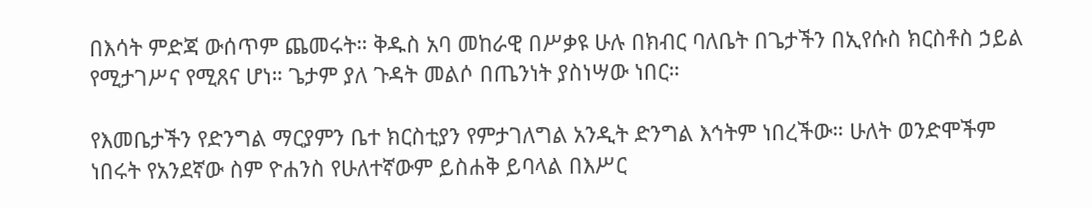በእሳት ምድጃ ውሰጥም ጨመሩት። ቅዱስ አባ መከራዊ በሥቃዩ ሁሉ በክብር ባለቤት በጌታችን በኢየሱስ ክርስቶስ ኃይል የሚታገሥና የሚጸና ሆነ። ጌታም ያለ ጉዳት መልሶ በጤንነት ያስነሣው ነበር።

የእመቤታችን የድንግል ማርያምን ቤተ ክርስቲያን የምታገለግል አንዲት ድንግል እኅትም ነበረችው። ሁለት ወንድሞችም ነበሩት የአንደኛው ስም ዮሐንስ የሁለተኛውም ይስሐቅ ይባላል በእሥር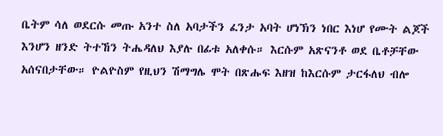ቤትም ሳለ ወደርሱ መጡ አንተ ስለ አባታችን ፈንታ አባት ሆነኽን ነበር እነሆ የሙት ልጆች እንሆን ዘንድ ትተኸን ትሔዳለህ እያሉ በፊቱ አለቀሱ። እርሱም አጽናንቶ ወደ ቤቶቻቸው አሰናበታቸው። ዮልዮስም የዚህን ሽማግሌ ሞት በጽሑፍ እዘዝ ከእርሱም ታርፋለህ ብሎ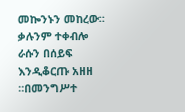መኰንኑን መከረው። ቃሉንም ተቀብሎ ራሱን በሰይፍ እንዲቆርጡ አዘዘ ።በመንግሥተ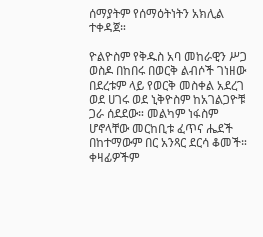ሰማያትም የሰማዕትነትን አክሊል ተቀዳጀ።

ዮልዮስም የቅዱስ አባ መከራዊን ሥጋ ወስዶ በከበሩ በወርቅ ልብሶች ገነዘው በደረቱም ላይ የወርቅ መስቀል አደረገ ወደ ሀገሩ ወደ ኒቅዮስም ከአገልጋዮቹ ጋራ ሰደደው። መልካም ነፋስም ሆኖላቸው መርከቢቱ ፈጥና ሔደች በከተማውም በር አንጻር ደርሳ ቆመች። ቀዛፊዎችም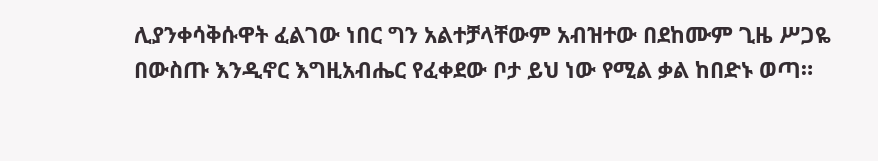ሊያንቀሳቅሱዋት ፈልገው ነበር ግን አልተቻላቸውም አብዝተው በደከሙም ጊዜ ሥጋዬ በውስጡ እንዲኖር እግዚአብሔር የፈቀደው ቦታ ይህ ነው የሚል ቃል ከበድኑ ወጣ።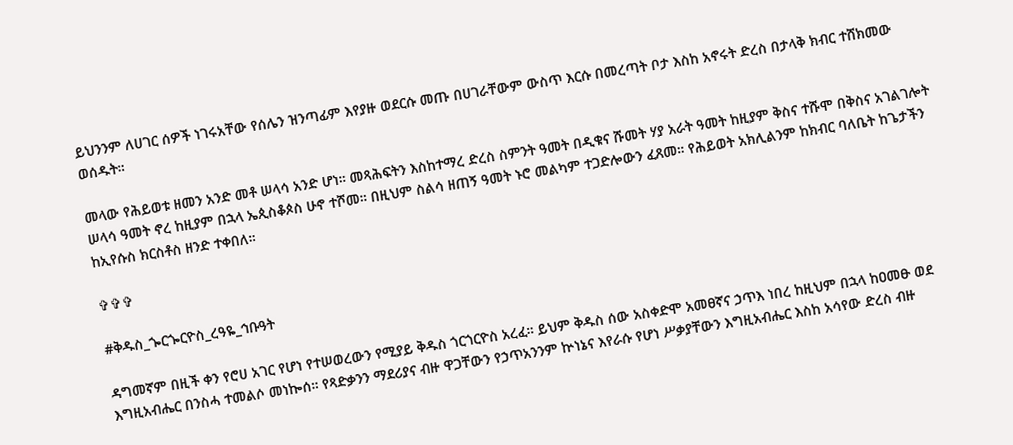ይህንንም ለሀገር ሰዎች ነገሩአቸው የሰሌን ዝንጣፊም እየያዙ ወደርሱ መጡ በሀገራቸውም ውስጥ እርሱ በመረጣት ቦታ እስከ አኖሩት ድረስ በታላቅ ክብር ተሸክመው ወሰዱት።

መላው የሕይወቱ ዘመን አንድ መቶ ሠላሳ አንድ ሆነ። መጻሕፍትን እስከተማረ ድረስ ስምንት ዓመት በዲቁና ሹመት ሃያ አራት ዓመት ከዚያም ቅስና ተሹሞ በቅስና አገልገሎት ሠላሳ ዓመት ኖረ ከዚያም በኋላ ኤጲስቆጶስ ሁኖ ተሾመ። በዚህም ስልሳ ዘጠኝ ዓመት ኑሮ መልካም ተጋድሎውን ፈጸመ። የሕይወት አክሊልንም ከክብር ባለቤት ከጌታችን ከኢየሱስ ክርስቶስ ዘንድ ተቀበለ።

✞✞✞

#ቅዱስ_ጐርጐርዮስ_ረዓዬ_ኅቡዓት

ዳግመኛም በዚች ቀን የሮሀ አገር የሆነ የተሠወረውን የሚያይ ቅዱስ ጎርጎርዮስ አረፈ። ይህም ቅዱስ ሰው አስቀድሞ አመፀኛና ኃጥእ ነበረ ከዚህም በኋላ ከዐመፁ ወደ እግዚአብሔር በንስሓ ተመልሶ መነኰሰ። የጻድቃንን ማደሪያና ብዙ ዋጋቸውን የኃጥአንንም ኵነኔና እየራሱ የሆነ ሥቃያቸውን እግዚአብሔር እስከ አሳየው ድረስ ብዙ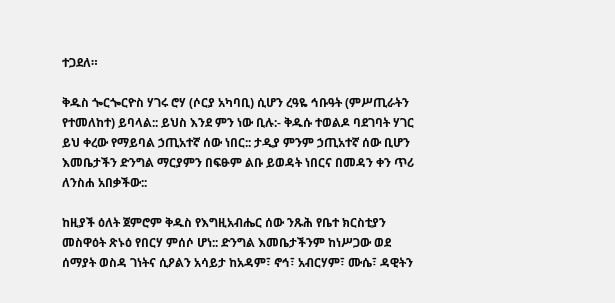ተጋደለ።

ቅዱስ ጐርጐርዮስ ሃገሩ ሮሃ (ሶርያ አካባቢ) ሲሆን ረዓዬ ኅቡዓት (ምሥጢራትን የተመለከተ) ይባላል:: ይህስ እንደ ምን ነው ቢሉ:- ቅዱሱ ተወልዶ ባደገባት ሃገር ይህ ቀረው የማይባል ኃጢአተኛ ሰው ነበር:: ታዲያ ምንም ኃጢአተኛ ሰው ቢሆን እመቤታችን ድንግል ማርያምን በፍፁም ልቡ ይወዳት ነበርና በመዳን ቀን ጥሪ ለንስሐ አበቃችው::

ከዚያች ዕለት ጀምሮም ቅዱስ የእግዚአብሔር ሰው ንጹሕ የቤተ ክርስቲያን መስዋዕት ጽኑዕ የበርሃ ምሰሶ ሆነ:: ድንግል እመቤታችንም ከነሥጋው ወደ ሰማያት ወስዳ ገነትና ሲዖልን አሳይታ ከአዳም፣ ኖኅ፣ አብርሃም፣ ሙሴ፣ ዳዊትን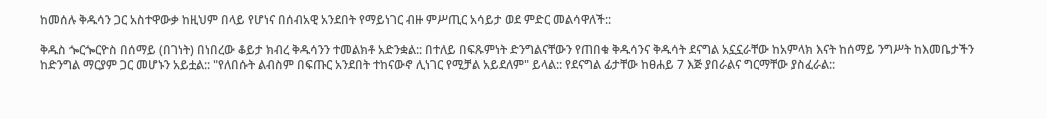ከመሰሉ ቅዱሳን ጋር አስተዋውቃ ከዚህም በላይ የሆነና በሰብአዊ አንደበት የማይነገር ብዙ ምሥጢር አሳይታ ወደ ምድር መልሳዋለች::

ቅዱስ ጐርጐርዮስ በሰማይ (በገነት) በነበረው ቆይታ ክብረ ቅዱሳንን ተመልክቶ አድንቋል:: በተለይ በፍጹምነት ድንግልናቸውን የጠበቁ ቅዱሳንና ቅዱሳት ደናግል አኗኗራቸው ከአምላክ እናት ከሰማይ ንግሥት ከእመቤታችን ከድንግል ማርያም ጋር መሆኑን አይቷል:: "የለበሱት ልብስም በፍጡር አንደበት ተከናውኖ ሊነገር የሚቻል አይደለም" ይላል:: የደናግል ፊታቸው ከፀሐይ 7 እጅ ያበራልና ግርማቸው ያስፈራል::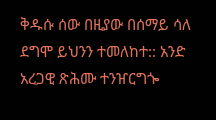ቅዱሱ ሰው በዚያው በሰማይ ሳለ ደግሞ ይህንን ተመለከተ:: አንድ አረጋዊ ጽሕሙ ተንዠርግጐ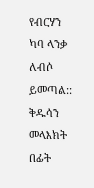የብርሃን ካባ ላንቃ ለብሶ ይመጣል:: ቅዱሳን መላእክት በፊት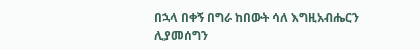በኋላ በቀኝ በግራ ከበውት ሳለ እግዚአብሔርን ሊያመሰግን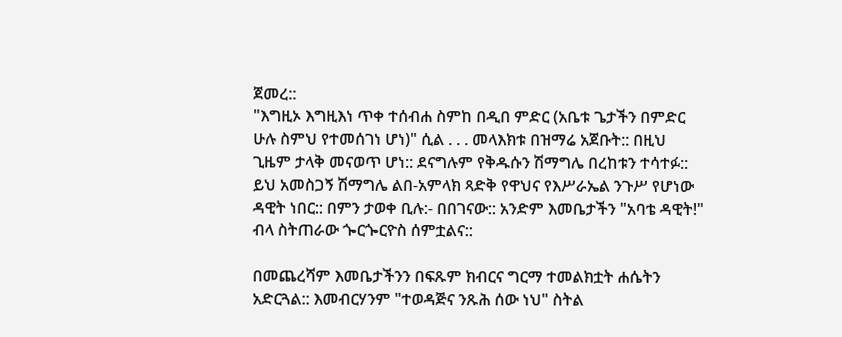ጀመረ::
"እግዚኦ እግዚእነ ጥቀ ተሰብሐ ስምከ በዲበ ምድር (አቤቱ ጌታችን በምድር ሁሉ ስምህ የተመሰገነ ሆነ)" ሲል . . . መላእክቱ በዝማሬ አጀቡት:: በዚህ ጊዜም ታላቅ መናወጥ ሆነ:: ደናግሉም የቅዱሱን ሽማግሌ በረከቱን ተሳተፉ:: ይህ አመስጋኝ ሽማግሌ ልበ-አምላክ ጻድቅ የዋህና የእሥራኤል ንጉሥ የሆነው ዳዊት ነበር:: በምን ታወቀ ቢሉ:- በበገናው:: አንድም እመቤታችን "አባቴ ዳዊት!" ብላ ስትጠራው ጐርጐርዮስ ሰምቷልና::

በመጨረሻም እመቤታችንን በፍጹም ክብርና ግርማ ተመልክቷት ሐሴትን አድርጓል:: እመብርሃንም "ተወዳጅና ንጹሕ ሰው ነህ" ስትል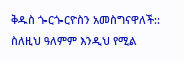ቅዱስ ጐርጐርዮስን አመስግናዋለች:: ስለዚህ ዓለምም እንዲህ የሚል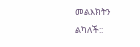መልእክትን ልካለች::